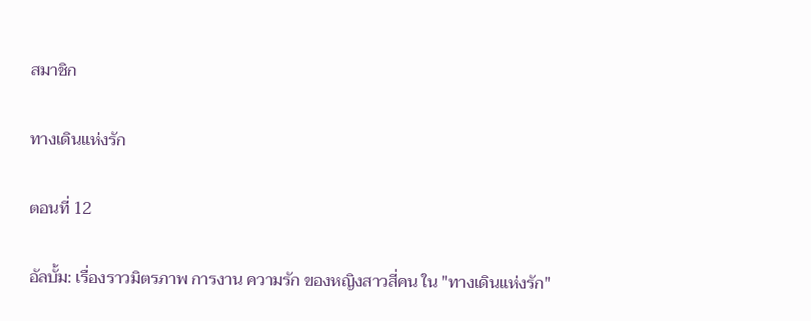สมาชิก

ทางเดินแห่งรัก

ตอนที่ 12

อัลบั้ม: เรื่องราวมิตรภาพ การงาน ความรัก ของหญิงสาวสี่คน ใน "ทางเดินแห่งรัก"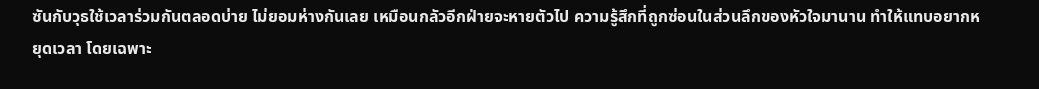ซันกับวุธใช้เวลาร่วมกันตลอดบ่าย ไม่ยอมห่างกันเลย เหมือนกลัวอีกฝ่ายจะหายตัวไป ความรู้สึกที่ถูกซ่อนในส่วนลึกของหัวใจมานาน ทำให้แทบอยากหยุดเวลา โดยเฉพาะ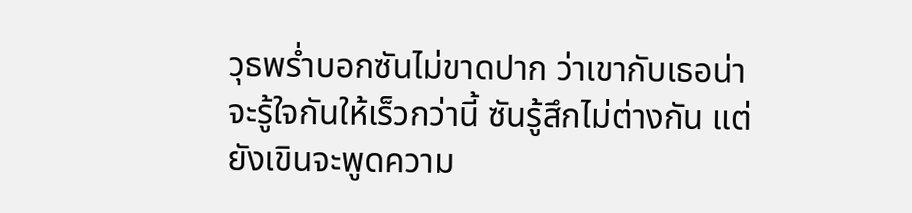วุธพร่ำบอกซันไม่ขาดปาก ว่าเขากับเธอน่าจะรู้ใจกันให้เร็วกว่านี้ ซันรู้สึกไม่ต่างกัน แต่ยังเขินจะพูดความ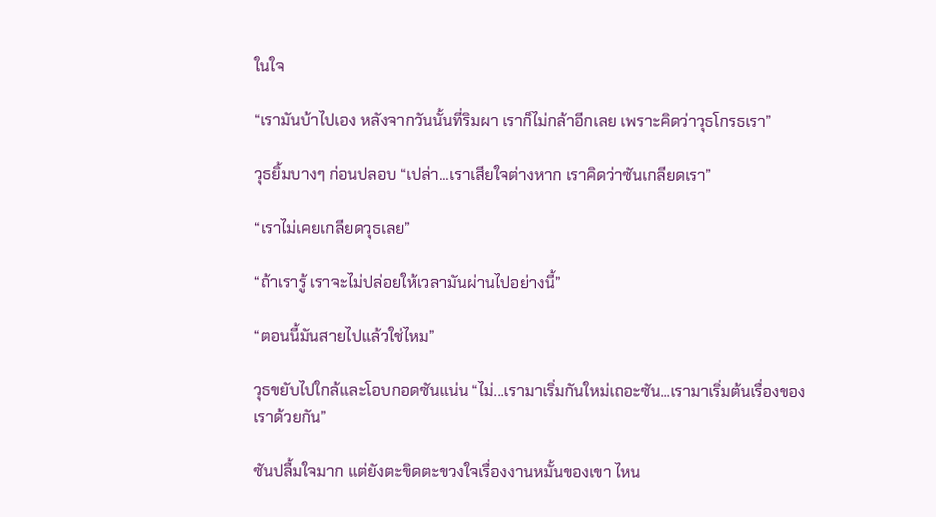ในใจ

“เรามันบ้าไปเอง หลังจากวันนั้นที่ริมผา เราก็ไม่กล้าอีกเลย เพราะคิดว่าวุธโกรธเรา”

วุธยิ้มบางๆ ก่อนปลอบ “เปล่า...เราเสียใจต่างหาก เราคิดว่าซันเกลียดเรา”

“เราไม่เคยเกลียดวุธเลย”

“ถ้าเรารู้ เราจะไม่ปล่อยให้เวลามันผ่านไปอย่างนี้”

“ตอนนี้มันสายไปแล้วใช่ไหม”

วุธขยับไปใกล้และโอบกอดซันแน่น “ไม่...เรามาเริ่มกันใหม่เถอะซัน...เรามาเริ่มต้นเรื่องของเราด้วยกัน”

ซันปลื้มใจมาก แต่ยังตะขิดตะขวงใจเรื่องงานหมั้นของเขา ไหน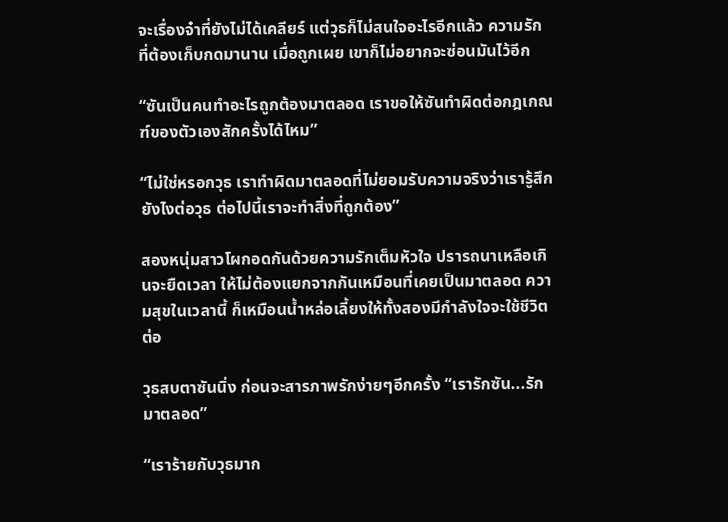จะเรื่องจ๋าที่ยังไม่ได้เคลียร์ แต่วุธก็ไม่สนใจอะไรอีกแล้ว ความรักที่ต้องเก็บกดมานาน เมื่อถูกเผย เขาก็ไม่อยากจะซ่อนมันไว้อีก

“ซันเป็นคนทำอะไรถูกต้องมาตลอด เราขอให้ซันทำผิดต่อกฎเกณฑ์ของตัวเองสักครั้งได้ไหม”

“ไม่ใช่หรอกวุธ เราทำผิดมาตลอดที่ไม่ยอมรับความจริงว่าเรารู้สึกยังไงต่อวุธ ต่อไปนี้เราจะทำสิ่งที่ถูกต้อง”

สองหนุ่มสาวโผกอดกันด้วยความรักเต็มหัวใจ ปรารถนาเหลือเกินจะยืดเวลา ให้ไม่ต้องแยกจากกันเหมือนที่เคยเป็นมาตลอด ความสุขในเวลานี้ ก็เหมือนน้ำหล่อเลี้ยงให้ทั้งสองมีกำลังใจจะใช้ชีวิตต่อ

วุธสบตาซันนิ่ง ก่อนจะสารภาพรักง่ายๆอีกครั้ง “เรารักซัน...รักมาตลอด”

“เราร้ายกับวุธมาก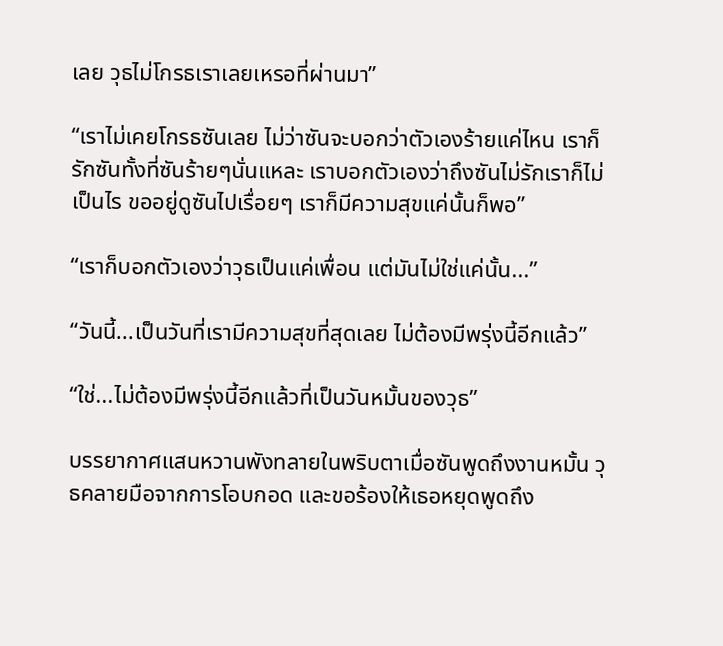เลย วุธไม่โกรธเราเลยเหรอที่ผ่านมา”

“เราไม่เคยโกรธซันเลย ไม่ว่าซันจะบอกว่าตัวเองร้ายแค่ไหน เราก็รักซันทั้งที่ซันร้ายๆนั่นแหละ เราบอกตัวเองว่าถึงซันไม่รักเราก็ไม่เป็นไร ขออยู่ดูซันไปเรื่อยๆ เราก็มีความสุขแค่นั้นก็พอ”

“เราก็บอกตัวเองว่าวุธเป็นแค่เพื่อน แต่มันไม่ใช่แค่นั้น...”

“วันนี้...เป็นวันที่เรามีความสุขที่สุดเลย ไม่ต้องมีพรุ่งนี้อีกแล้ว”

“ใช่...ไม่ต้องมีพรุ่งนี้อีกแล้วที่เป็นวันหมั้นของวุธ”

บรรยากาศแสนหวานพังทลายในพริบตาเมื่อซันพูดถึงงานหมั้น วุธคลายมือจากการโอบกอด และขอร้องให้เธอหยุดพูดถึง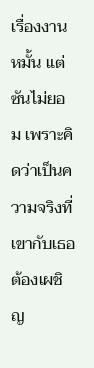เรื่องงานหมั้น แต่ซันไม่ยอม เพราะคิดว่าเป็นความจริงที่เขากับเธอต้องเผชิญ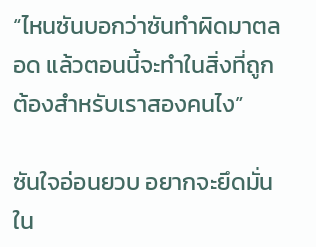“ไหนซันบอกว่าซันทำผิดมาตลอด แล้วตอนนี้จะทำในสิ่งที่ถูกต้องสำหรับเราสองคนไง”

ซันใจอ่อนยวบ อยากจะยึดมั่นใน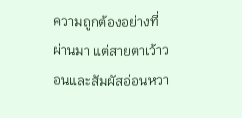ความถูกต้องอย่างที่ผ่านมา แต่สายตาเว้าวอนและสัมผัสอ่อนหวา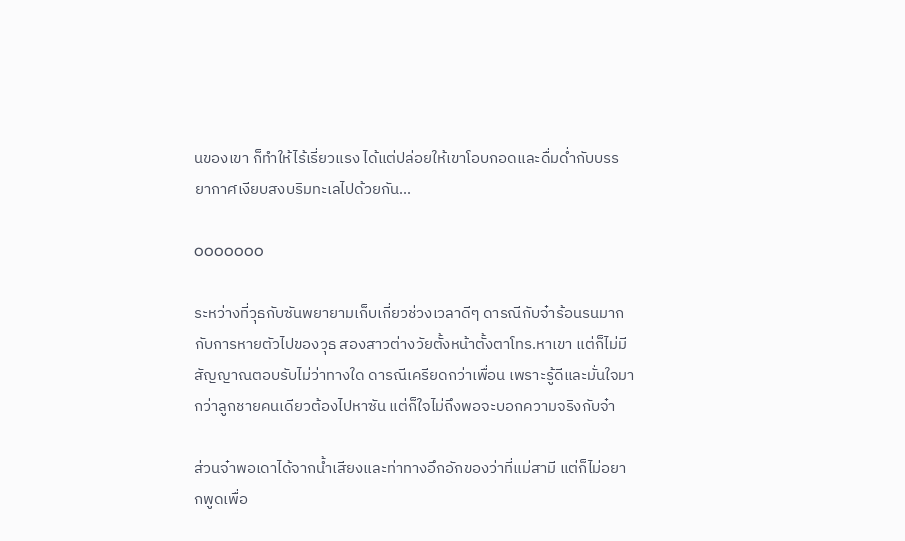นของเขา ก็ทำให้ไร้เรี่ยวแรง ได้แต่ปล่อยให้เขาโอบกอดและดื่มด่ำกับบรรยากาศเงียบสงบริมทะเลไปด้วยกัน...

ooooooo

ระหว่างที่วุธกับซันพยายามเก็บเกี่ยวช่วงเวลาดีๆ ดารณีกับจ๋าร้อนรนมากกับการหายตัวไปของวุธ สองสาวต่างวัยตั้งหน้าตั้งตาโทร.หาเขา แต่ก็ไม่มีสัญญาณตอบรับไม่ว่าทางใด ดารณีเครียดกว่าเพื่อน เพราะรู้ดีและมั่นใจมากว่าลูกชายคนเดียวต้องไปหาซัน แต่ก็ใจไม่ถึงพอจะบอกความจริงกับจ๋า

ส่วนจ๋าพอเดาได้จากน้ำเสียงและท่าทางอึกอักของว่าที่แม่สามี แต่ก็ไม่อยากพูดเพื่อ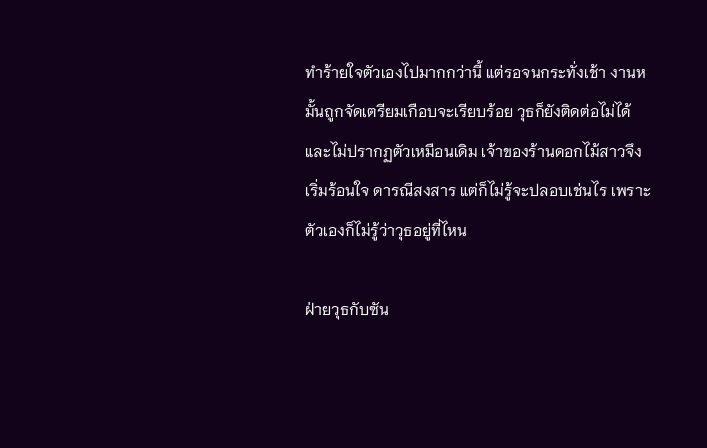ทำร้ายใจตัวเองไปมากกว่านี้ แต่รอจนกระทั่งเช้า งานหมั้นถูกจัดเตรียมเกือบจะเรียบร้อย วุธก็ยังติดต่อไม่ได้ และไม่ปรากฏตัวเหมือนเดิม เจ้าของร้านดอกไม้สาวจึงเริ่มร้อนใจ ดารณีสงสาร แต่ก็ไม่รู้จะปลอบเช่นไร เพราะตัวเองก็ไม่รู้ว่าวุธอยู่ที่ไหน

ฝ่ายวุธกับซัน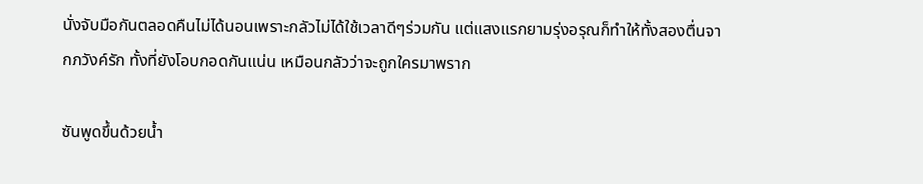นั่งจับมือกันตลอดคืนไม่ได้นอนเพราะกลัวไม่ได้ใช้เวลาดีๆร่วมกัน แต่แสงแรกยามรุ่งอรุณก็ทำให้ทั้งสองตื่นจากภวังค์รัก ทั้งที่ยังโอบกอดกันแน่น เหมือนกลัวว่าจะถูกใครมาพราก

ซันพูดขึ้นด้วยน้ำ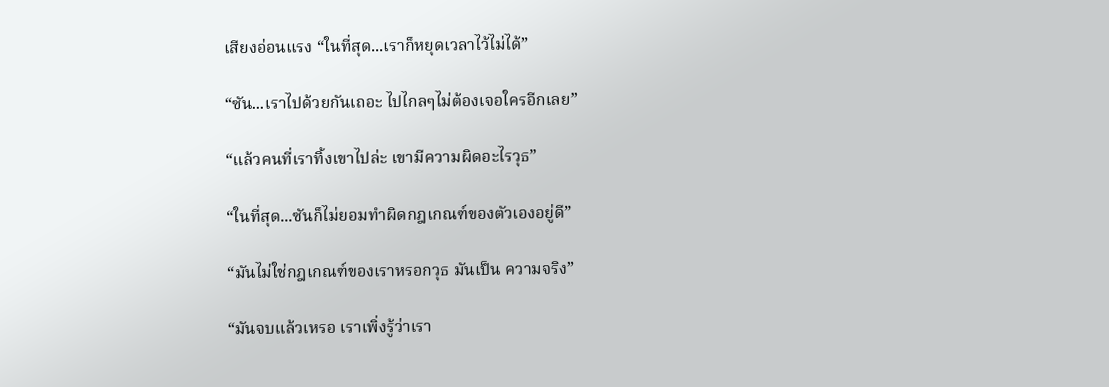เสียงอ่อนแรง “ในที่สุด...เราก็หยุดเวลาไว้ไม่ได้”

“ซัน...เราไปด้วยกันเถอะ ไปไกลๆไม่ต้องเจอใครอีกเลย”

“แล้วคนที่เราทิ้งเขาไปล่ะ เขามีความผิดอะไรวุธ”

“ในที่สุด...ซันก็ไม่ยอมทำผิดกฎเกณฑ์ของตัวเองอยู่ดี”

“มันไม่ใช่กฎเกณฑ์ของเราหรอกวุธ มันเป็น ความจริง”

“มันจบแล้วเหรอ เราเพิ่งรู้ว่าเรา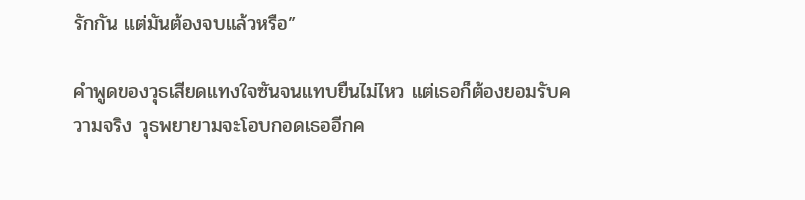รักกัน แต่มันต้องจบแล้วหรือ”

คำพูดของวุธเสียดแทงใจซันจนแทบยืนไม่ไหว แต่เธอก็ต้องยอมรับความจริง วุธพยายามจะโอบกอดเธออีกค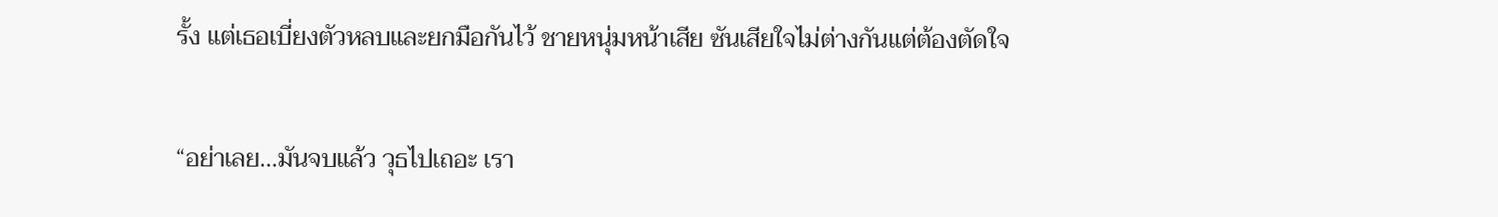รั้ง แต่เธอเบี่ยงตัวหลบและยกมือกันไว้ ชายหนุ่มหน้าเสีย ซันเสียใจไม่ต่างกันแต่ต้องตัดใจ

“อย่าเลย...มันจบแล้ว วุธไปเถอะ เรา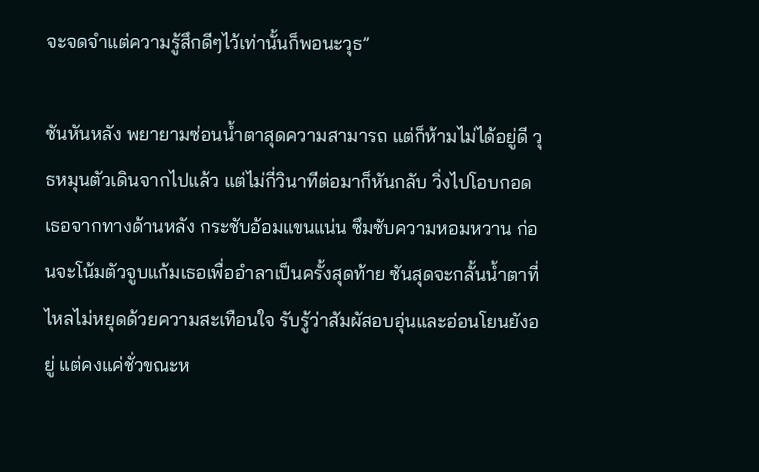จะจดจำแต่ความรู้สึกดีๆไว้เท่านั้นก็พอนะวุธ”

ซันหันหลัง พยายามซ่อนน้ำตาสุดความสามารถ แต่ก็ห้ามไม่ได้อยู่ดี วุธหมุนตัวเดินจากไปแล้ว แต่ไม่กี่วินาทีต่อมาก็หันกลับ วิ่งไปโอบกอดเธอจากทางด้านหลัง กระชับอ้อมแขนแน่น ซึมซับความหอมหวาน ก่อนจะโน้มตัวจูบแก้มเธอเพื่ออำลาเป็นครั้งสุดท้าย ซันสุดจะกลั้นน้ำตาที่ไหลไม่หยุดด้วยความสะเทือนใจ รับรู้ว่าสัมผัสอบอุ่นและอ่อนโยนยังอยู่ แต่คงแค่ชั่วขณะห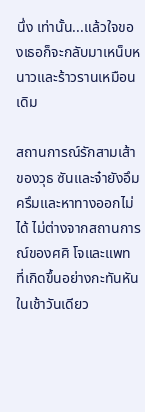นึ่ง เท่านั้น...แล้วใจของเธอก็จะกลับมาเหน็บหนาวและร้าวรานเหมือนเดิม

สถานการณ์รักสามเส้าของวุธ ซันและจ๋ายังอึมครึมและหาทางออกไม่ได้ ไม่ต่างจากสถานการณ์ของศศิ โจและแพท ที่เกิดขึ้นอย่างกะทันหันในเช้าวันเดียว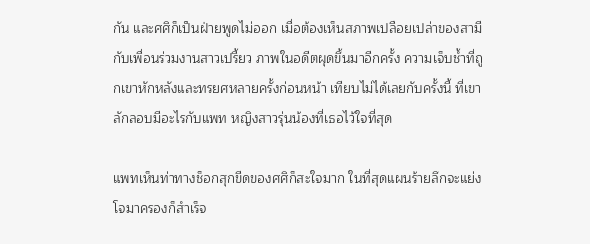กัน และศศิก็เป็นฝ่ายพูดไม่ออก เมื่อต้องเห็นสภาพเปลือยเปล่าของสามีกับเพื่อนร่วมงานสาวเปรี้ยว ภาพในอดีตผุดขึ้นมาอีกครั้ง ความเจ็บช้ำที่ถูกเขาหักหลังและทรยศหลายครั้งก่อนหน้า เทียบไม่ได้เลยกับครั้งนี้ ที่เขาลักลอบมีอะไรกับแพท หญิงสาวรุ่นน้องที่เธอไว้ใจที่สุด

แพทเห็นท่าทางช็อกสุกขีดของศศิก็สะใจมาก ในที่สุดแผนร้ายลึกจะแย่งโจมาครองก็สำเร็จ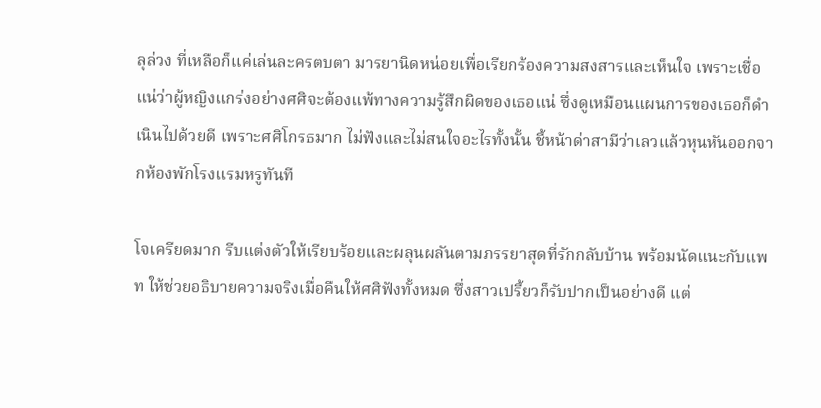ลุล่วง ที่เหลือก็แค่เล่นละครตบตา มารยานิดหน่อยเพื่อเรียกร้องความสงสารและเห็นใจ เพราะเชื่อแน่ว่าผู้หญิงแกร่งอย่างศศิจะต้องแพ้ทางความรู้สึกผิดของเธอแน่ ซึ่งดูเหมือนแผนการของเธอก็ดำเนินไปด้วยดี เพราะศศิโกรธมาก ไม่ฟังและไม่สนใจอะไรทั้งนั้น ชี้หน้าด่าสามีว่าเลวแล้วหุนหันออกจากห้องพักโรงแรมหรูทันที

โจเครียดมาก รีบแต่งตัวให้เรียบร้อยและผลุนผลันตามภรรยาสุดที่รักกลับบ้าน พร้อมนัดแนะกับแพท ให้ช่วยอธิบายความจริงเมื่อคืนให้ศศิฟังทั้งหมด ซึ่งสาวเปรี้ยวก็รับปากเป็นอย่างดี แต่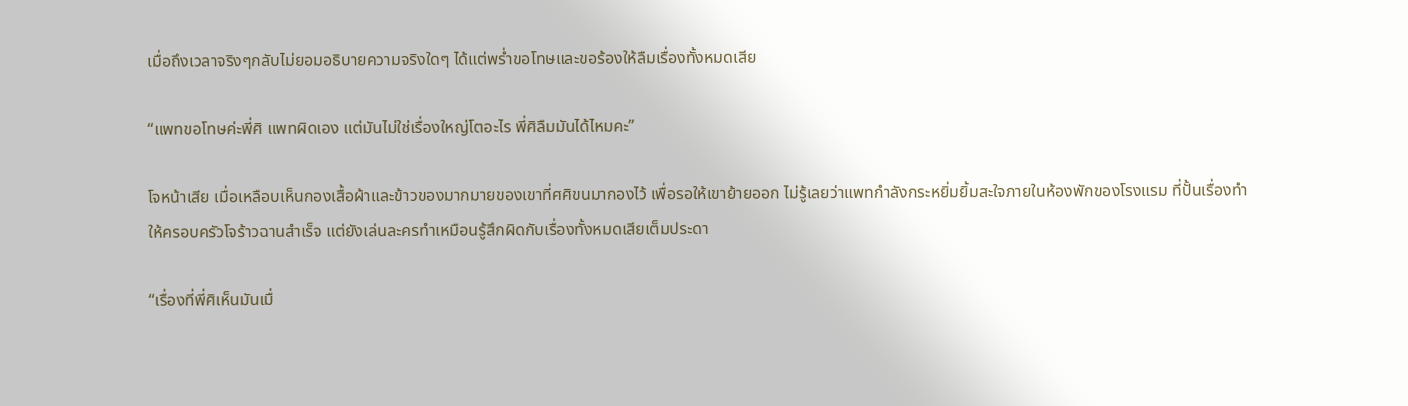เมื่อถึงเวลาจริงๆกลับไม่ยอมอธิบายความจริงใดๆ ได้แต่พร่ำขอโทษและขอร้องให้ลืมเรื่องทั้งหมดเสีย

“แพทขอโทษค่ะพี่ศิ แพทผิดเอง แต่มันไม่ใช่เรื่องใหญ่โตอะไร พี่ศิลืมมันได้ไหมคะ”

โจหน้าเสีย เมื่อเหลือบเห็นกองเสื้อผ้าและข้าวของมากมายของเขาที่ศศิขนมากองไว้ เพื่อรอให้เขาย้ายออก ไม่รู้เลยว่าแพทกำลังกระหยิ่มยิ้มสะใจภายในห้องพักของโรงแรม ที่ปั้นเรื่องทำให้ครอบครัวโจร้าวฉานสำเร็จ แต่ยังเล่นละครทำเหมือนรู้สึกผิดกับเรื่องทั้งหมดเสียเต็มประดา

“เรื่องที่พี่ศิเห็นมันเมื่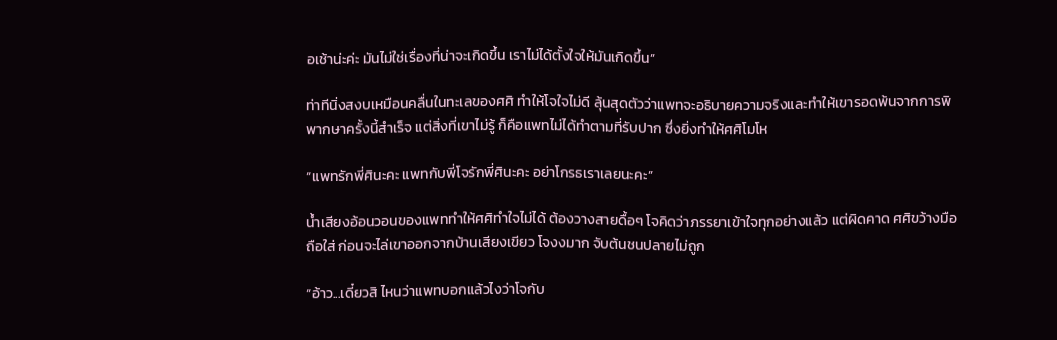อเช้าน่ะค่ะ มันไม่ใช่เรื่องที่น่าจะเกิดขึ้น เราไม่ได้ตั้งใจให้มันเกิดขึ้น”

ท่าทีนิ่งสงบเหมือนคลื่นในทะเลของศศิ ทำให้โจใจไม่ดี ลุ้นสุดตัวว่าแพทจะอธิบายความจริงและทำให้เขารอดพ้นจากการพิพากษาครั้งนี้สำเร็จ แต่สิ่งที่เขาไม่รู้ ก็คือแพทไม่ได้ทำตามที่รับปาก ซึ่งยิ่งทำให้ศศิโมโห

“แพทรักพี่ศินะคะ แพทกับพี่โจรักพี่ศินะคะ อย่าโกรธเราเลยนะคะ”

น้ำเสียงอ้อนวอนของแพททำให้ศศิทำใจไม่ได้ ต้องวางสายดื้อๆ โจคิดว่าภรรยาเข้าใจทุกอย่างแล้ว แต่ผิดคาด ศศิขว้างมือถือใส่ ก่อนจะไล่เขาออกจากบ้านเสียงเขียว โจงงมาก จับต้นชนปลายไม่ถูก

“อ้าว...เดี๋ยวสิ ไหนว่าแพทบอกแล้วไงว่าโจกับ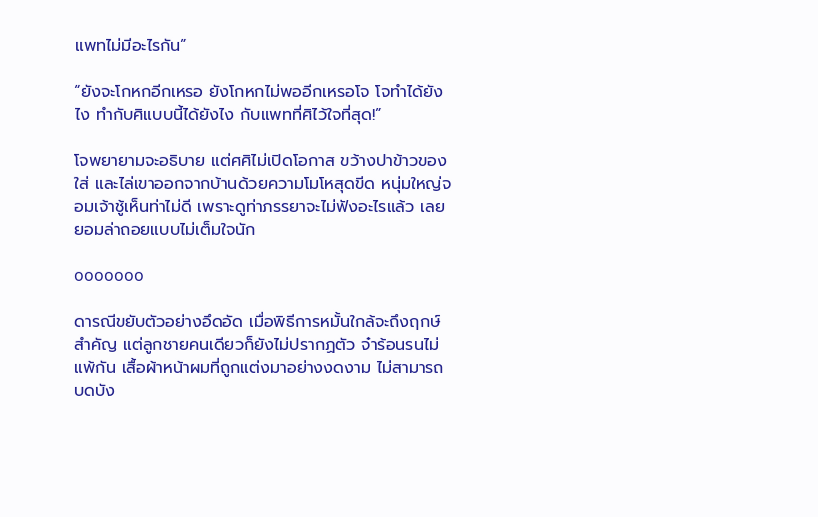แพทไม่มีอะไรกัน”

“ยังจะโกหกอีกเหรอ ยังโกหกไม่พออีกเหรอโจ โจทำได้ยังไง ทำกับศิแบบนี้ได้ยังไง กับแพทที่ศิไว้ใจที่สุด!”

โจพยายามจะอธิบาย แต่ศศิไม่เปิดโอกาส ขว้างปาข้าวของใส่ และไล่เขาออกจากบ้านด้วยความโมโหสุดขีด หนุ่มใหญ่จอมเจ้าชู้เห็นท่าไม่ดี เพราะดูท่าภรรยาจะไม่ฟังอะไรแล้ว เลยยอมล่าถอยแบบไม่เต็มใจนัก

ooooooo

ดารณีขยับตัวอย่างอึดอัด เมื่อพิธีการหมั้นใกล้จะถึงฤกษ์สำคัญ แต่ลูกชายคนเดียวก็ยังไม่ปรากฏตัว จ๋าร้อนรนไม่แพ้กัน เสื้อผ้าหน้าผมที่ถูกแต่งมาอย่างงดงาม ไม่สามารถบดบัง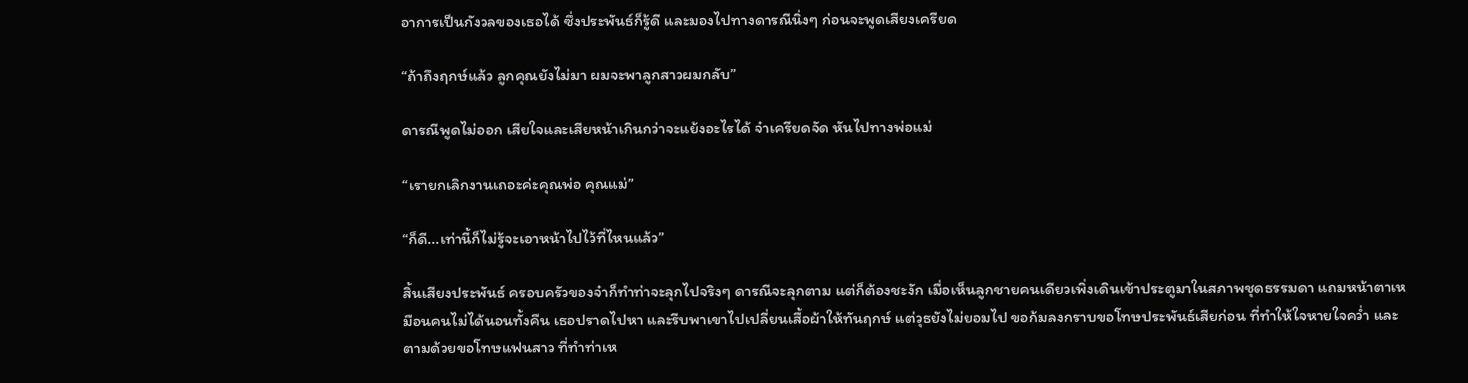อาการเป็นกังวลของเธอได้ ซึ่งประพันธ์ก็รู้ดี และมองไปทางดารณีนิ่งๆ ก่อนจะพูดเสียงเครียด

“ถ้าถึงฤกษ์แล้ว ลูกคุณยังไม่มา ผมจะพาลูกสาวผมกลับ”

ดารณีพูดไม่ออก เสียใจและเสียหน้าเกินกว่าจะแย้งอะไรได้ จ๋าเครียดจัด หันไปทางพ่อแม่

“เรายกเลิกงานเถอะค่ะคุณพ่อ คุณแม่”

“ก็ดี...เท่านี้ก็ไม่รู้จะเอาหน้าไปไว้ที่ไหนแล้ว”

สิ้นเสียงประพันธ์ ครอบครัวของจ๋าก็ทำท่าจะลุกไปจริงๆ ดารณีจะลุกตาม แต่ก็ต้องชะงัก เมื่อเห็นลูกชายคนเดียวเพิ่งเดินเข้าประตูมาในสภาพชุดธรรมดา แถมหน้าตาเหมือนคนไม่ได้นอนทั้งคืน เธอปราดไปหา และรีบพาเขาไปเปลี่ยนเสื้อผ้าให้ทันฤกษ์ แต่วุธยังไม่ยอมไป ขอก้มลงกราบขอโทษประพันธ์เสียก่อน ที่ทำให้ใจหายใจคว่ำ และตามด้วยขอโทษแฟนสาว ที่ทำท่าเห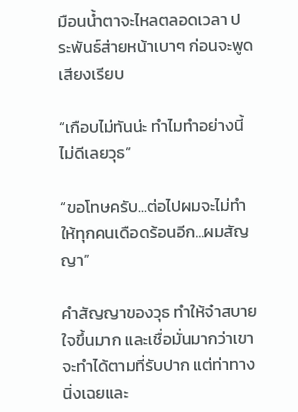มือนน้ำตาจะไหลตลอดเวลา ประพันธ์ส่ายหน้าเบาๆ ก่อนจะพูดเสียงเรียบ

“เกือบไม่ทันน่ะ ทำไมทำอย่างนี้ ไม่ดีเลยวุธ”

“ขอโทษครับ...ต่อไปผมจะไม่ทำให้ทุกคนเดือดร้อนอีก...ผมสัญญา”

คำสัญญาของวุธ ทำให้จ๋าสบายใจขึ้นมาก และเชื่อมั่นมากว่าเขาจะทำได้ตามที่รับปาก แต่ท่าทางนิ่งเฉยและ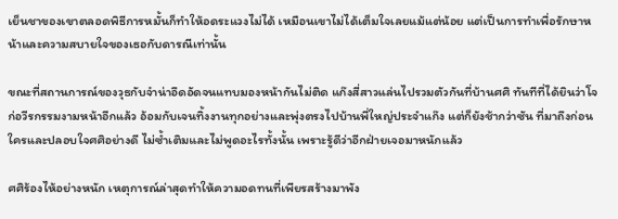เย็นชาของเขาตลอดพิธีการหมั้นก็ทำให้อดระแวงไม่ได้ เหมือนเขาไม่ได้เต็มใจเลยแม้แต่น้อย แต่เป็นการทำเพื่อรักษาหน้าและความสบายใจของเธอกับดารณีเท่านั้น

ขณะที่สถานการณ์ของวุธกับจ๋าน่าอึดอัดจนแทบมองหน้ากันไม่ติด แก๊งสี่สาวแล่นไปรวมตัวกันที่บ้านศศิ ทันทีที่ได้ยินว่าโจก่อวีรกรรมงามหน้าอีกแล้ว อ้อมกับเจนทิ้งงานทุกอย่างและพุ่งตรงไปบ้านพี่ใหญ่ประจำแก๊ง แต่ก็ยังช้ากว่าซัน ที่มาถึงก่อนใครและปลอบใจศศิอย่างดี ไม่ซ้ำเติมและไม่พูดอะไรทั้งนั้น เพราะรู้ดีว่าอีกฝ่ายเจอมาหนักแล้ว

ศศิร้องไห้อย่างหนัก เหตุการณ์ล่าสุดทำให้ความอดทนที่เพียรสร้างมาพัง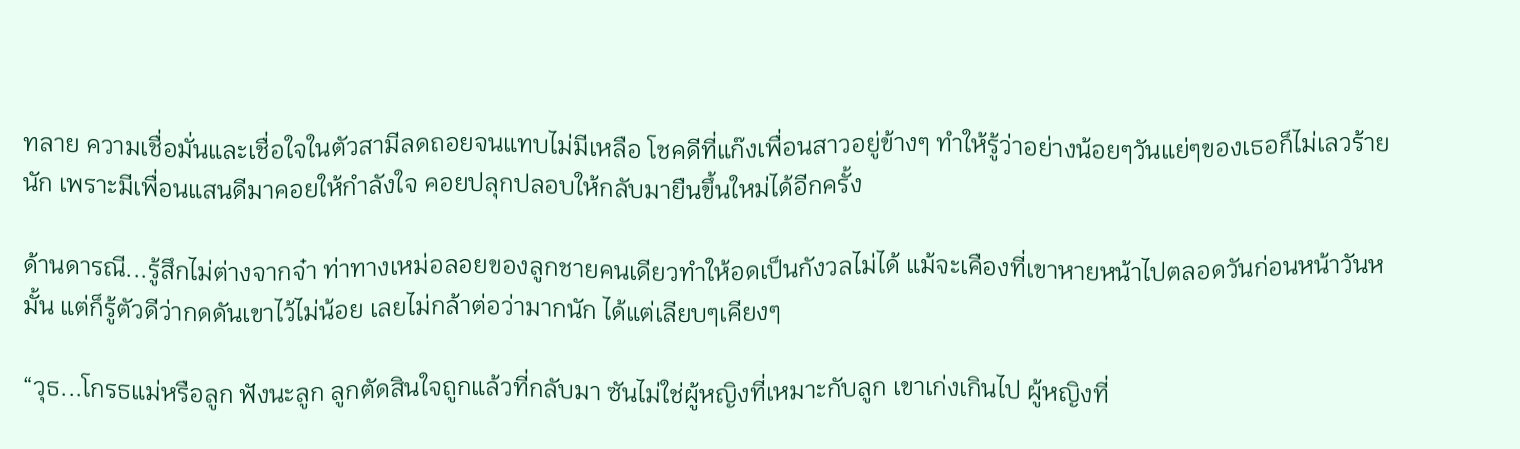ทลาย ความเชื่อมั่นและเชื่อใจในตัวสามีลดถอยจนแทบไม่มีเหลือ โชคดีที่แก๊งเพื่อนสาวอยู่ข้างๆ ทำให้รู้ว่าอย่างน้อยๆวันแย่ๆของเธอก็ไม่เลวร้ายนัก เพราะมีเพื่อนแสนดีมาคอยให้กำลังใจ คอยปลุกปลอบให้กลับมายืนขึ้นใหม่ได้อีกครั้ง

ด้านดารณี...รู้สึกไม่ต่างจากจ๋า ท่าทางเหม่อลอยของลูกชายคนเดียวทำให้อดเป็นกังวลไม่ได้ แม้จะเคืองที่เขาหายหน้าไปตลอดวันก่อนหน้าวันหมั้น แต่ก็รู้ตัวดีว่ากดดันเขาไว้ไม่น้อย เลยไม่กล้าต่อว่ามากนัก ได้แต่เลียบๆเคียงๆ

“วุธ...โกรธแม่หรือลูก ฟังนะลูก ลูกตัดสินใจถูกแล้วที่กลับมา ซันไม่ใช่ผู้หญิงที่เหมาะกับลูก เขาเก่งเกินไป ผู้หญิงที่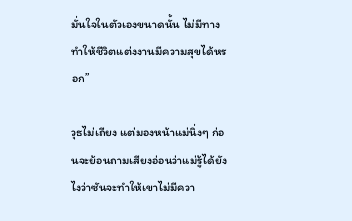มั่นใจในตัวเองขนาดนั้น ไม่มีทางทำให้ชีวิตแต่งงานมีความสุขได้หรอก”

วุธไม่เถียง แต่มองหน้าแม่นิ่งๆ ก่อนจะย้อนถามเสียงอ่อนว่าแม่รู้ได้ยังไงว่าซันจะทำให้เขาไม่มีควา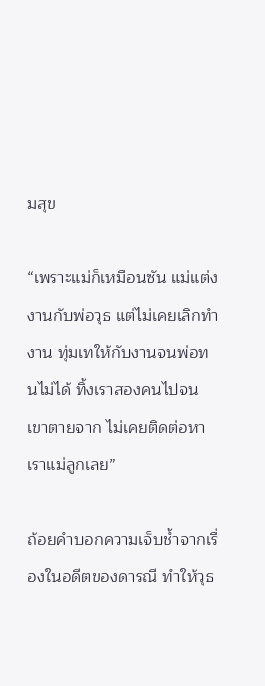มสุข

“เพราะแม่ก็เหมือนซัน แม่แต่งงานกับพ่อวุธ แต่ไม่เคยเลิกทำงาน ทุ่มเทให้กับงานจนพ่อทนไม่ได้ ทิ้งเราสองคนไปจนเขาตายจาก ไม่เคยติดต่อหาเราแม่ลูกเลย”

ถ้อยคำบอกความเจ็บช้ำจากเรื่องในอดีตของดารณี ทำให้วุธ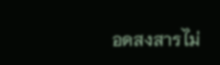อดสงสารไม่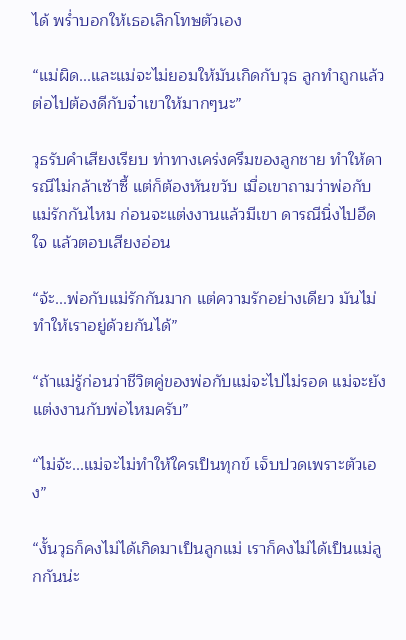ได้ พร่ำบอกให้เธอเลิกโทษตัวเอง

“แม่ผิด...และแม่จะไม่ยอมให้มันเกิดกับวุธ ลูกทำถูกแล้ว ต่อไปต้องดีกับจ๋าเขาให้มากๆนะ”

วุธรับคำเสียงเรียบ ท่าทางเคร่งครึมของลูกชาย ทำให้ดารณีไม่กล้าเซ้าซี้ แต่ก็ต้องหันขวับ เมื่อเขาถามว่าพ่อกับแม่รักกันไหม ก่อนจะแต่งงานแล้วมีเขา ดารณีนิ่งไปอึดใจ แล้วตอบเสียงอ่อน

“จ้ะ...พ่อกับแม่รักกันมาก แต่ความรักอย่างเดียว มันไม่ทำให้เราอยู่ด้วยกันได้”

“ถ้าแม่รู้ก่อนว่าชีวิตคู่ของพ่อกับแม่จะไปไม่รอด แม่จะยังแต่งงานกับพ่อไหมครับ”

“ไม่จ้ะ...แม่จะไม่ทำให้ใครเป็นทุกข์ เจ็บปวดเพราะตัวเอง”

“งั้นวุธก็คงไม่ได้เกิดมาเป็นลูกแม่ เราก็คงไม่ได้เป็นแม่ลูกกันน่ะ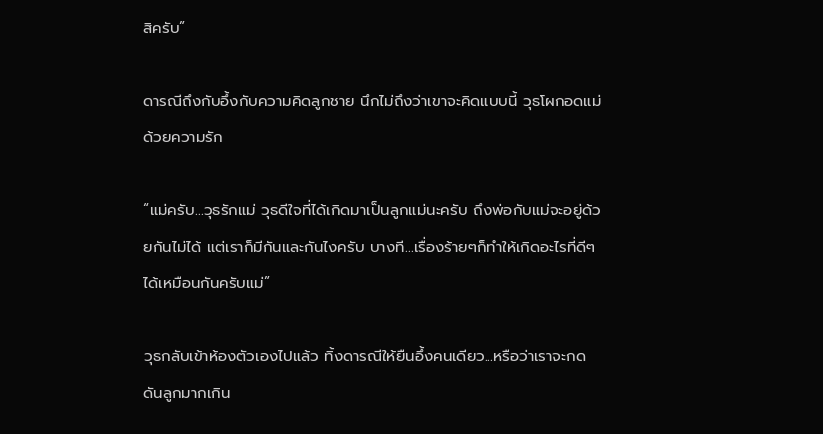สิครับ”

ดารณีถึงกับอึ้งกับความคิดลูกชาย นึกไม่ถึงว่าเขาจะคิดแบบนี้ วุธโผกอดแม่ด้วยความรัก

“แม่ครับ...วุธรักแม่ วุธดีใจที่ได้เกิดมาเป็นลูกแม่นะครับ ถึงพ่อกับแม่จะอยู่ด้วยกันไม่ได้ แต่เราก็มีกันและกันไงครับ บางที...เรื่องร้ายๆก็ทำให้เกิดอะไรที่ดีๆได้เหมือนกันครับแม่”

วุธกลับเข้าห้องตัวเองไปแล้ว ทิ้งดารณีให้ยืนอึ้งคนเดียว...หรือว่าเราจะกดดันลูกมากเกิน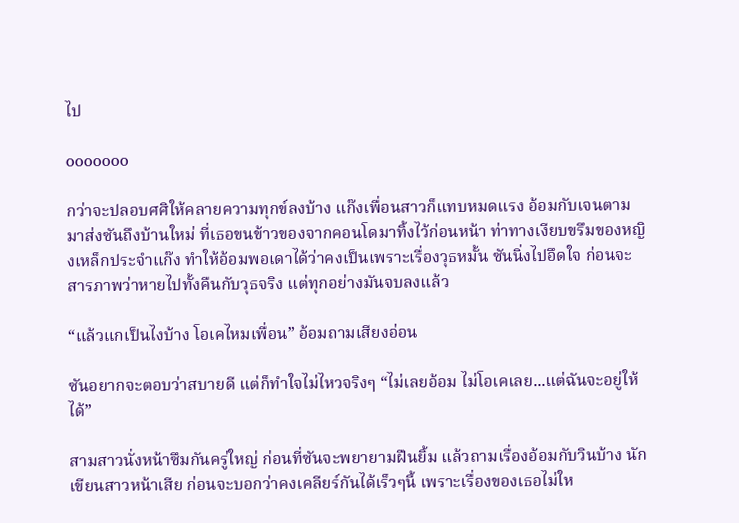ไป

ooooooo

กว่าจะปลอบศศิให้คลายความทุกข์ลงบ้าง แก๊งเพื่อนสาวก็แทบหมดแรง อ้อมกับเจนตามมาส่งซันถึงบ้านใหม่ ที่เธอขนข้าวของจากคอนโดมาทิ้งไว้ก่อนหน้า ท่าทางเงียบขรึมของหญิงเหล็กประจำแก๊ง ทำให้อ้อมพอเดาได้ว่าคงเป็นเพราะเรื่องวุธหมั้น ซันนิ่งไปอึดใจ ก่อนจะสารภาพว่าหายไปทั้งคืนกับวุธจริง แต่ทุกอย่างมันจบลงแล้ว

“แล้วแกเป็นไงบ้าง โอเคไหมเพื่อน” อ้อมถามเสียงอ่อน

ซันอยากจะตอบว่าสบายดี แต่ก็ทำใจไม่ไหวจริงๆ “ไม่เลยอ้อม ไม่โอเคเลย...แต่ฉันจะอยู่ให้ได้”

สามสาวนั่งหน้าซึมกันครู่ใหญ่ ก่อนที่ซันจะพยายามฝืนยิ้ม แล้วถามเรื่องอ้อมกับวินบ้าง นักเขียนสาวหน้าเสีย ก่อนจะบอกว่าคงเคลียร์กันได้เร็วๆนี้ เพราะเรื่องของเธอไม่ให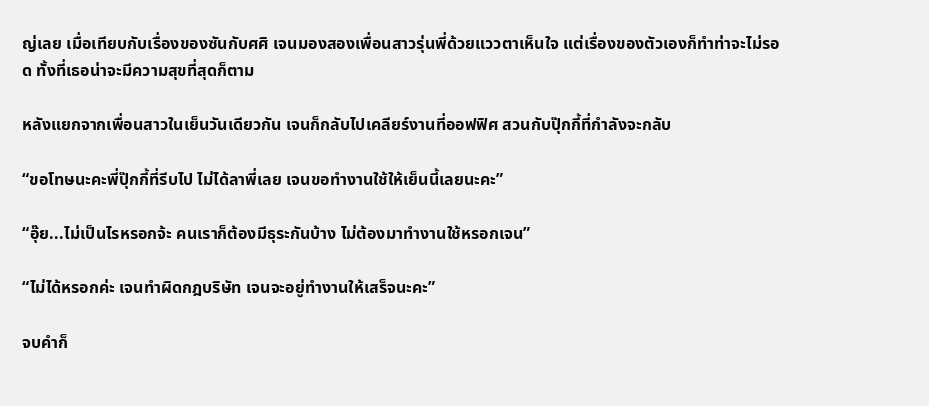ญ่เลย เมื่อเทียบกับเรื่องของซันกับศศิ เจนมองสองเพื่อนสาวรุ่นพี่ด้วยแววตาเห็นใจ แต่เรื่องของตัวเองก็ทำท่าจะไม่รอด ทั้งที่เธอน่าจะมีความสุขที่สุดก็ตาม

หลังแยกจากเพื่อนสาวในเย็นวันเดียวกัน เจนก็กลับไปเคลียร์งานที่ออฟฟิศ สวนกับปุ๊กกี้ที่กำลังจะกลับ

“ขอโทษนะคะพี่ปุ๊กกี้ที่รีบไป ไม่ได้ลาพี่เลย เจนขอทำงานใช้ให้เย็นนี้เลยนะคะ”

“อุ๊ย...ไม่เป็นไรหรอกจ้ะ คนเราก็ต้องมีธุระกันบ้าง ไม่ต้องมาทำงานใช้หรอกเจน”

“ไม่ได้หรอกค่ะ เจนทำผิดกฎบริษัท เจนจะอยู่ทำงานให้เสร็จนะคะ”

จบคำก็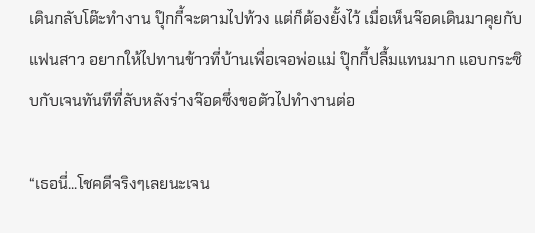เดินกลับโต๊ะทำงาน ปุ๊กกี้จะตามไปท้วง แต่ก็ต้องยั้งไว้ เมื่อเห็นจ๊อดเดินมาคุยกับแฟนสาว อยากให้ไปทานข้าวที่บ้านเพื่อเจอพ่อแม่ ปุ๊กกี้ปลื้มแทนมาก แอบกระซิบกับเจนทันทีที่ลับหลังร่างจ๊อดซึ่งขอตัวไปทำงานต่อ

“เธอนี่...โชคดีจริงๆเลยนะเจน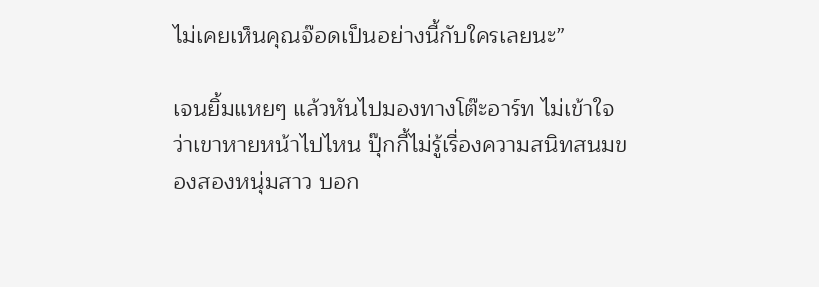ไม่เคยเห็นคุณจ๊อดเป็นอย่างนี้กับใครเลยนะ”

เจนยิ้มแหยๆ แล้วหันไปมองทางโต๊ะอาร์ท ไม่เข้าใจว่าเขาหายหน้าไปไหน ปุ๊กกี้ไม่รู้เรื่องความสนิทสนมของสองหนุ่มสาว บอก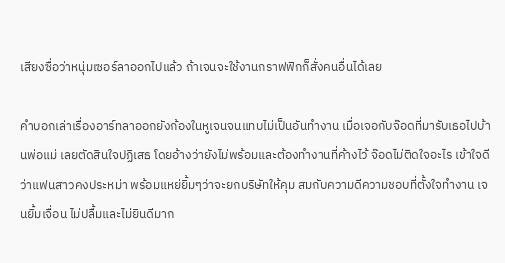เสียงซื่อว่าหนุ่มเซอร์ลาออกไปแล้ว ถ้าเจนจะใช้งานกราฟฟิกก็สั่งคนอื่นได้เลย

คำบอกเล่าเรื่องอาร์ทลาออกยังก้องในหูเจนจนแทบไม่เป็นอันทำงาน เมื่อเจอกับจ๊อดที่มารับเธอไปบ้านพ่อแม่ เลยตัดสินใจปฏิเสธ โดยอ้างว่ายังไม่พร้อมและต้องทำงานที่ค้างไว้ จ๊อดไม่ติดใจอะไร เข้าใจดีว่าแฟนสาวคงประหม่า พร้อมแหย่ยิ้มๆว่าจะยกบริษัทให้คุม สมกับความดีความชอบที่ตั้งใจทำงาน เจนยิ้มเจื่อน ไม่ปลื้มและไม่ยินดีมาก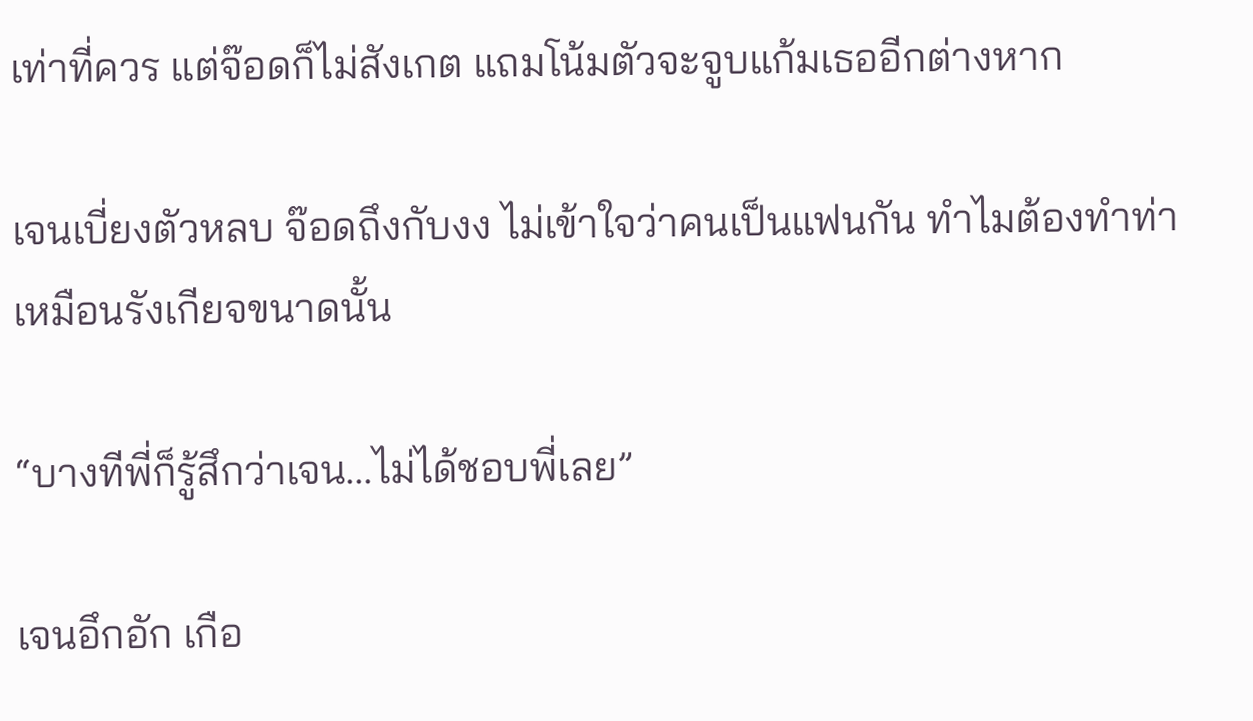เท่าที่ควร แต่จ๊อดก็ไม่สังเกต แถมโน้มตัวจะจูบแก้มเธออีกต่างหาก

เจนเบี่ยงตัวหลบ จ๊อดถึงกับงง ไม่เข้าใจว่าคนเป็นแฟนกัน ทำไมต้องทำท่าเหมือนรังเกียจขนาดนั้น

“บางทีพี่ก็รู้สึกว่าเจน...ไม่ได้ชอบพี่เลย”

เจนอึกอัก เกือ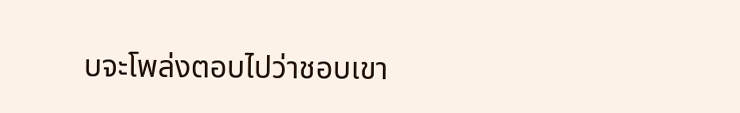บจะโพล่งตอบไปว่าชอบเขา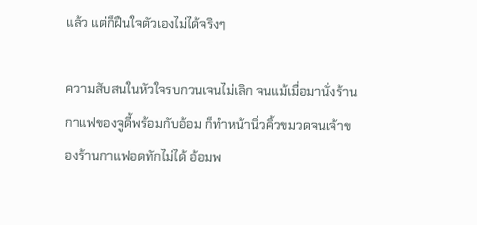แล้ว แต่ก็ฝืนใจตัวเองไม่ได้จริงๆ

ความสับสนในหัวใจรบกวนเจนไม่เลิก จนแม้เมื่อมานั่งร้านกาแฟของจูดี้พร้อมกับอ้อม ก็ทำหน้านิ่วคิ้วขมวดจนเจ้าของร้านกาแฟอดทักไม่ได้ อ้อมพ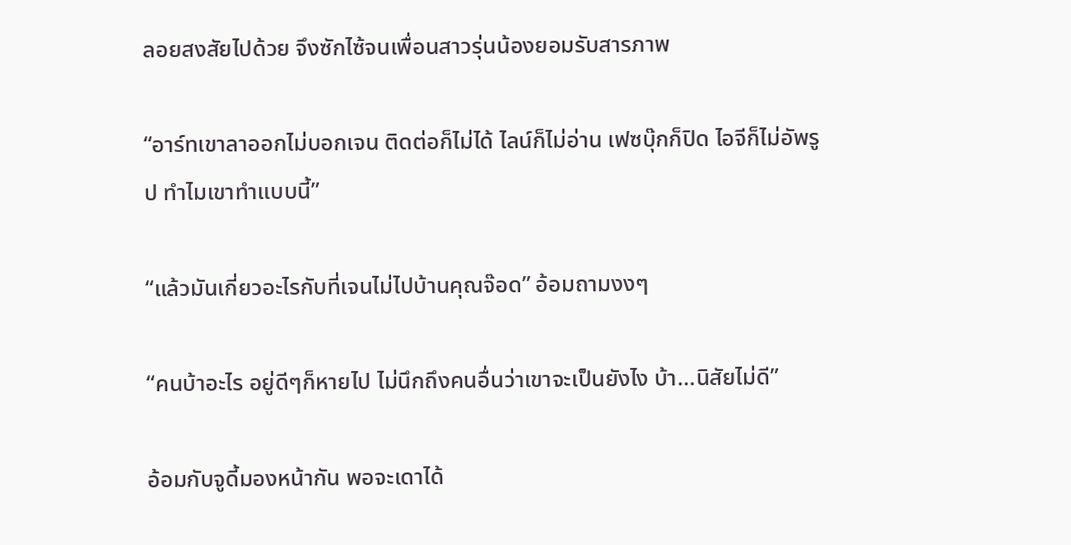ลอยสงสัยไปด้วย จึงซักไซ้จนเพื่อนสาวรุ่นน้องยอมรับสารภาพ

“อาร์ทเขาลาออกไม่บอกเจน ติดต่อก็ไม่ได้ ไลน์ก็ไม่อ่าน เฟซบุ๊กก็ปิด ไอจีก็ไม่อัพรูป ทำไมเขาทำแบบนี้”

“แล้วมันเกี่ยวอะไรกับที่เจนไม่ไปบ้านคุณจ๊อด” อ้อมถามงงๆ

“คนบ้าอะไร อยู่ดีๆก็หายไป ไม่นึกถึงคนอื่นว่าเขาจะเป็นยังไง บ้า...นิสัยไม่ดี”

อ้อมกับจูดี้มองหน้ากัน พอจะเดาได้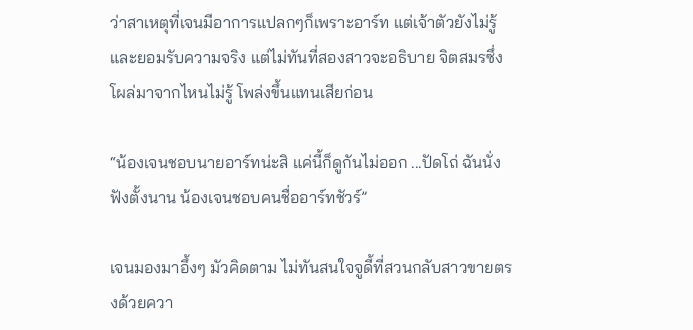ว่าสาเหตุที่เจนมีอาการแปลกๆก็เพราะอาร์ท แต่เจ้าตัวยังไม่รู้และยอมรับความจริง แต่ไม่ทันที่สองสาวจะอธิบาย จิตสมรซึ่งโผล่มาจากไหนไม่รู้ โพล่งขึ้นแทนเสียก่อน

“น้องเจนชอบนายอาร์ทน่ะสิ แค่นี้ก็ดูกันไม่ออก ...ปัดโถ่ ฉันนั่งฟังตั้งนาน น้องเจนชอบคนชื่ออาร์ทชัวร์”

เจนมองมาอึ้งๆ มัวคิดตาม ไม่ทันสนใจจูดี้ที่สวนกลับสาวขายตรงด้วยควา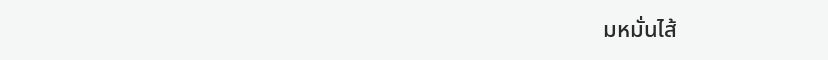มหมั่นไส้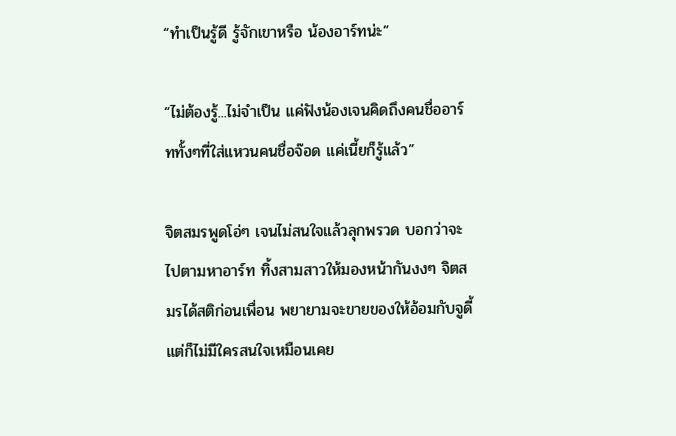“ทำเป็นรู้ดี รู้จักเขาหรือ น้องอาร์ทน่ะ”

“ไม่ต้องรู้...ไม่จำเป็น แค่ฟังน้องเจนคิดถึงคนชื่ออาร์ททั้งๆที่ใส่แหวนคนชื่อจ๊อด แค่เนี้ยก็รู้แล้ว”

จิตสมรพูดโอ่ๆ เจนไม่สนใจแล้วลุกพรวด บอกว่าจะไปตามหาอาร์ท ทิ้งสามสาวให้มองหน้ากันงงๆ จิตสมรได้สติก่อนเพื่อน พยายามจะขายของให้อ้อมกับจูดี้ แต่ก็ไม่มีใครสนใจเหมือนเคย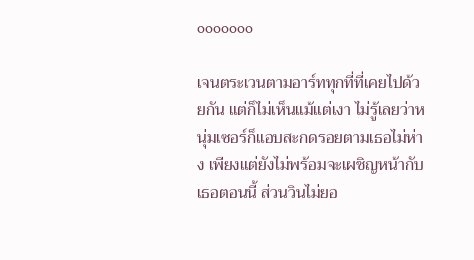ooooooo

เจนตระเวนตามอาร์ททุกที่ที่เคยไปด้วยกัน แต่ก็ไม่เห็นแม้แต่เงา ไม่รู้เลยว่าหนุ่มเซอร์ก็แอบสะกดรอยตามเธอไม่ห่าง เพียงแต่ยังไม่พร้อมจะเผชิญหน้ากับเธอตอนนี้ ส่วนวินไม่ยอ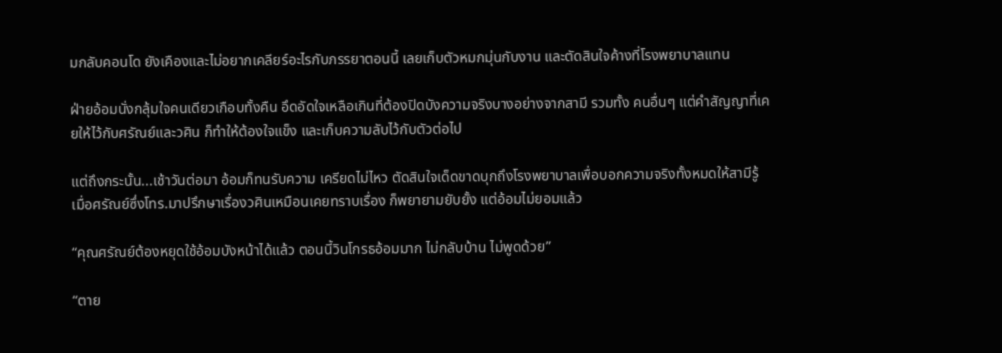มกลับคอนโด ยังเคืองและไม่อยากเคลียร์อะไรกับภรรยาตอนนี้ เลยเก็บตัวหมกมุ่นกับงาน และตัดสินใจค้างที่โรงพยาบาลแทน

ฝ่ายอ้อมนั่งกลุ้มใจคนเดียวเกือบทั้งคืน อึดอัดใจเหลือเกินที่ต้องปิดบังความจริงบางอย่างจากสามี รวมทั้ง คนอื่นๆ แต่คำสัญญาที่เคยให้ไว้กับศรัณย์และวศิน ก็ทำให้ต้องใจแข็ง และเก็บความลับไว้กับตัวต่อไป

แต่ถึงกระนั้น...เช้าวันต่อมา อ้อมก็ทนรับความ เครียดไม่ไหว ตัดสินใจเด็ดขาดบุกถึงโรงพยาบาลเพื่อบอกความจริงทั้งหมดให้สามีรู้ เมื่อศรัณย์ซึ่งโทร.มาปรึกษาเรื่องวศินเหมือนเคยทราบเรื่อง ก็พยายามยับยั้ง แต่อ้อมไม่ยอมแล้ว

“คุณศรัณย์ต้องหยุดใช้อ้อมบังหน้าได้แล้ว ตอนนี้วินโกรธอ้อมมาก ไม่กลับบ้าน ไม่พูดด้วย”

“ตาย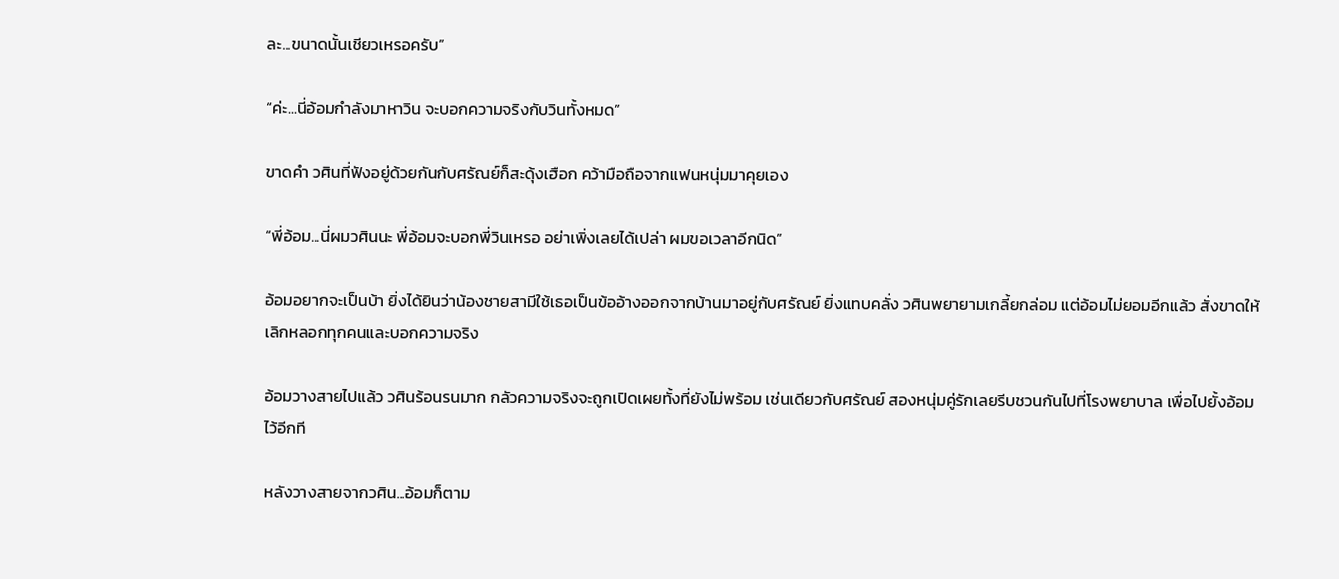ละ...ขนาดนั้นเชียวเหรอครับ”

“ค่ะ...นี่อ้อมกำลังมาหาวิน จะบอกความจริงกับวินทั้งหมด”

ขาดคำ วศินที่ฟังอยู่ด้วยกันกับศรัณย์ก็สะดุ้งเฮือก คว้ามือถือจากแฟนหนุ่มมาคุยเอง

“พี่อ้อม...นี่ผมวศินนะ พี่อ้อมจะบอกพี่วินเหรอ อย่าเพิ่งเลยได้เปล่า ผมขอเวลาอีกนิด”

อ้อมอยากจะเป็นบ้า ยิ่งได้ยินว่าน้องชายสามีใช้เธอเป็นข้ออ้างออกจากบ้านมาอยู่กับศรัณย์ ยิ่งแทบคลั่ง วศินพยายามเกลี้ยกล่อม แต่อ้อมไม่ยอมอีกแล้ว สั่งขาดให้เลิกหลอกทุกคนและบอกความจริง

อ้อมวางสายไปแล้ว วศินร้อนรนมาก กลัวความจริงจะถูกเปิดเผยทั้งที่ยังไม่พร้อม เช่นเดียวกับศรัณย์ สองหนุ่มคู่รักเลยรีบชวนกันไปที่โรงพยาบาล เพื่อไปยั้งอ้อมไว้อีกที

หลังวางสายจากวศิน...อ้อมก็ตาม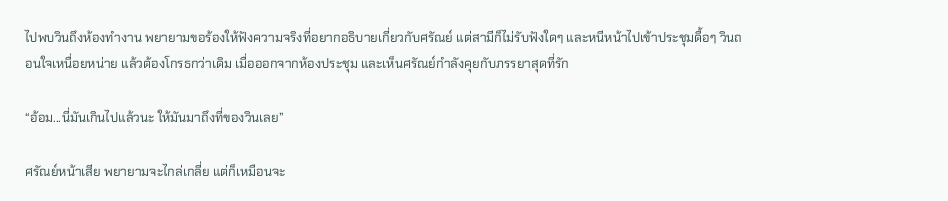ไปพบวินถึงห้องทำงาน พยายามขอร้องให้ฟังความจริงที่อยากอธิบายเกี่ยวกับศรัณย์ แต่สามีก็ไม่รับฟังใดๆ และหนีหน้าไปเข้าประชุมดื้อๆ วินถอนใจเหนื่อยหน่าย แล้วต้องโกรธกว่าเดิม เมื่อออกจากห้องประชุม และเห็นศรัณย์กำลังคุยกับภรรยาสุดที่รัก

“อ้อม...นี่มันเกินไปแล้วนะ ให้มันมาถึงที่ของวินเลย”

ศรัณย์หน้าเสีย พยายามจะไกล่เกลี่ย แต่ก็เหมือนจะ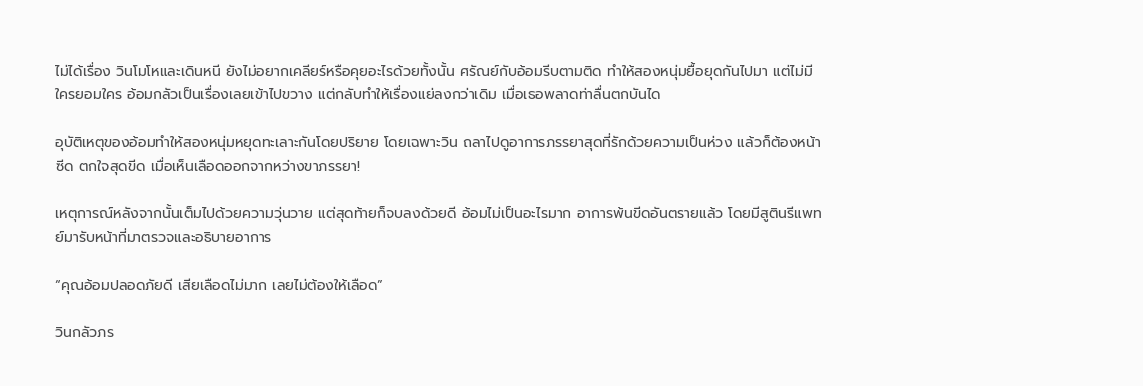ไม่ได้เรื่อง วินโมโหและเดินหนี ยังไม่อยากเคลียร์หรือคุยอะไรด้วยทั้งนั้น ศรัณย์กับอ้อมรีบตามติด ทำให้สองหนุ่มยื้อยุดกันไปมา แต่ไม่มีใครยอมใคร อ้อมกลัวเป็นเรื่องเลยเข้าไปขวาง แต่กลับทำให้เรื่องแย่ลงกว่าเดิม เมื่อเธอพลาดท่าลื่นตกบันได

อุบัติเหตุของอ้อมทำให้สองหนุ่มหยุดทะเลาะกันโดยปริยาย โดยเฉพาะวิน ถลาไปดูอาการภรรยาสุดที่รักด้วยความเป็นห่วง แล้วก็ต้องหน้าซีด ตกใจสุดขีด เมื่อเห็นเลือดออกจากหว่างขาภรรยา!

เหตุการณ์หลังจากนั้นเต็มไปด้วยความวุ่นวาย แต่สุดท้ายก็จบลงด้วยดี อ้อมไม่เป็นอะไรมาก อาการพ้นขีดอันตรายแล้ว โดยมีสูตินรีแพทย์มารับหน้าที่มาตรวจและอธิบายอาการ

“คุณอ้อมปลอดภัยดี เสียเลือดไม่มาก เลยไม่ต้องให้เลือด”

วินกลัวภร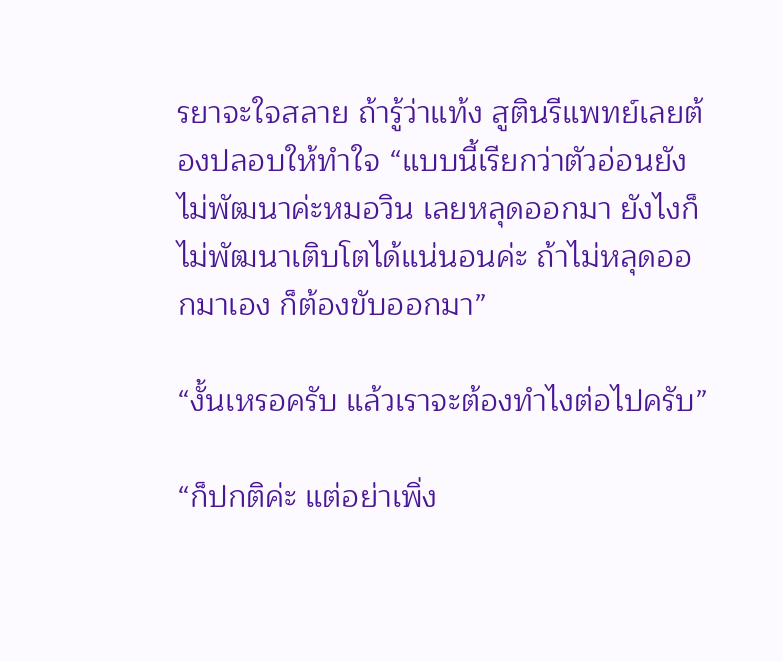รยาจะใจสลาย ถ้ารู้ว่าแท้ง สูตินรีแพทย์เลยต้องปลอบให้ทำใจ “แบบนี้เรียกว่าตัวอ่อนยังไม่พัฒนาค่ะหมอวิน เลยหลุดออกมา ยังไงก็ไม่พัฒนาเติบโตได้แน่นอนค่ะ ถ้าไม่หลุดออกมาเอง ก็ต้องขับออกมา”

“งั้นเหรอครับ แล้วเราจะต้องทำไงต่อไปครับ”

“ก็ปกติค่ะ แต่อย่าเพิ่ง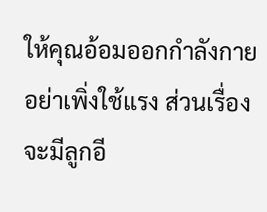ให้คุณอ้อมออกกำลังกาย อย่าเพิ่งใช้แรง ส่วนเรื่องจะมีลูกอี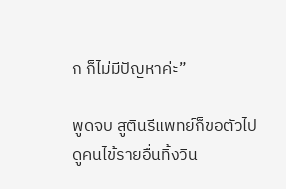ก ก็ไม่มีปัญหาค่ะ”

พูดจบ สูตินรีแพทย์ก็ขอตัวไปดูคนไข้รายอื่นทิ้งวิน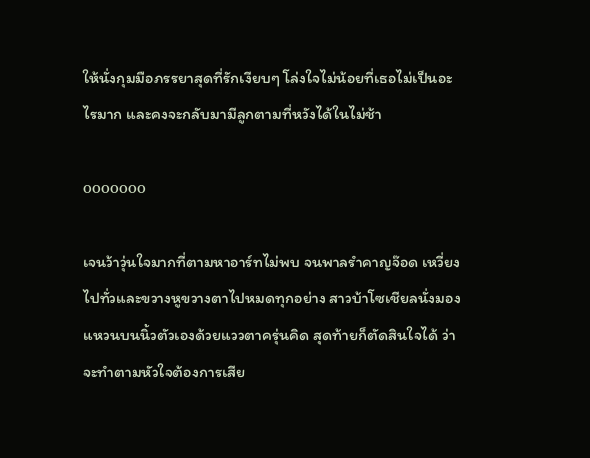ให้นั่งกุมมือภรรยาสุดที่รักเงียบๆ โล่งใจไม่น้อยที่เธอไม่เป็นอะไรมาก และคงจะกลับมามีลูกตามที่หวังได้ในไม่ช้า

ooooooo

เจนว้าวุ่นใจมากที่ตามหาอาร์ทไม่พบ จนพาลรำคาญจ๊อด เหวี่ยงไปทั่วและขวางหูขวางตาไปหมดทุกอย่าง สาวบ้าโซเชียลนั่งมองแหวนบนนิ้วตัวเองด้วยแววตาครุ่นคิด สุดท้ายก็ตัดสินใจได้ ว่าจะทำตามหัวใจต้องการเสีย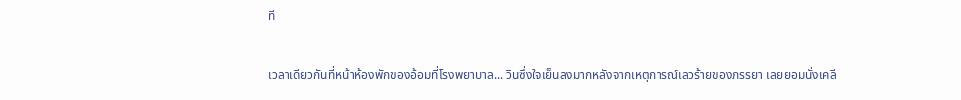ที

เวลาเดียวกันที่หน้าห้องพักของอ้อมที่โรงพยาบาล... วินซึ่งใจเย็นลงมากหลังจากเหตุการณ์เลวร้ายของภรรยา เลยยอมนั่งเคลี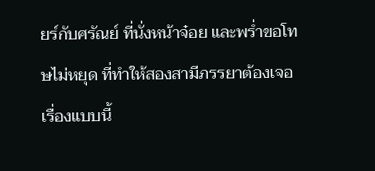ยร์กับศรัณย์ ที่นั่งหน้าจ๋อย และพร่ำขอโทษไม่หยุด ที่ทำให้สองสามีภรรยาต้องเจอเรื่องแบบนี้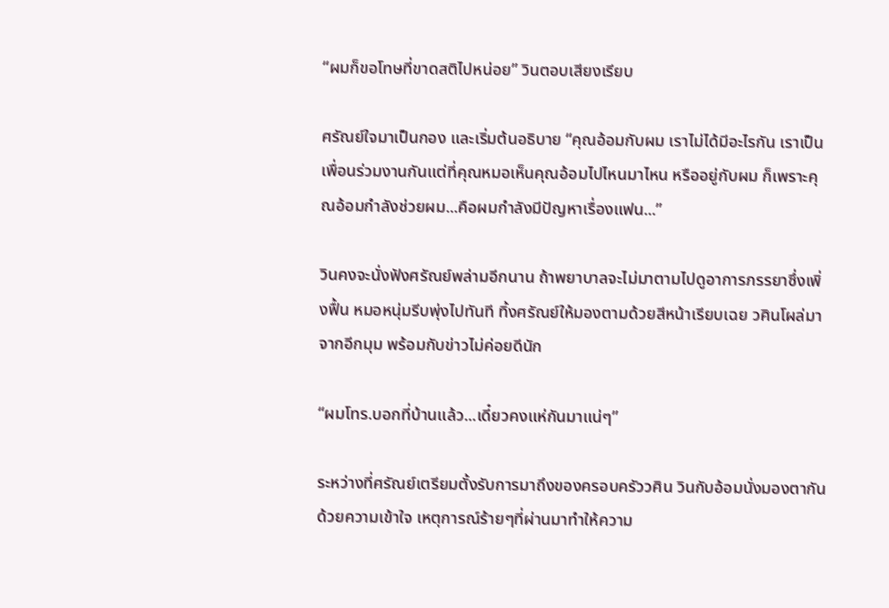“ผมก็ขอโทษที่ขาดสติไปหน่อย” วินตอบเสียงเรียบ

ศรัณย์ใจมาเป็นกอง และเริ่มต้นอธิบาย “คุณอ้อมกับผม เราไม่ได้มีอะไรกัน เราเป็นเพื่อนร่วมงานกันแต่ที่คุณหมอเห็นคุณอ้อมไปไหนมาไหน หรืออยู่กับผม ก็เพราะคุณอ้อมกำลังช่วยผม...คือผมกำลังมีปัญหาเรื่องแฟน...”

วินคงจะนั่งฟังศรัณย์พล่ามอีกนาน ถ้าพยาบาลจะไม่มาตามไปดูอาการภรรยาซึ่งเพิ่งฟื้น หมอหนุ่มรีบพุ่งไปทันที ทิ้งศรัณย์ให้มองตามด้วยสีหน้าเรียบเฉย วศินโผล่มาจากอีกมุม พร้อมกับข่าวไม่ค่อยดีนัก

“ผมโทร.บอกที่บ้านแล้ว...เดี๋ยวคงแห่กันมาแน่ๆ”

ระหว่างที่ศรัณย์เตรียมตั้งรับการมาถึงของครอบครัววศิน วินกับอ้อมนั่งมองตากันด้วยความเข้าใจ เหตุการณ์ร้ายๆที่ผ่านมาทำให้ความ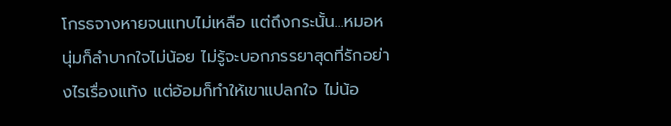โกรธจางหายจนแทบไม่เหลือ แต่ถึงกระนั้น...หมอหนุ่มก็ลำบากใจไม่น้อย ไม่รู้จะบอกภรรยาสุดที่รักอย่างไรเรื่องแท้ง แต่อ้อมก็ทำให้เขาแปลกใจ ไม่น้อ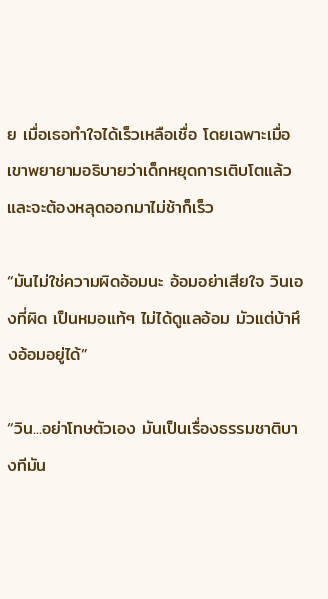ย เมื่อเธอทำใจได้เร็วเหลือเชื่อ โดยเฉพาะเมื่อเขาพยายามอธิบายว่าเด็กหยุดการเติบโตแล้ว และจะต้องหลุดออกมาไม่ช้าก็เร็ว

“มันไม่ใช่ความผิดอ้อมนะ อ้อมอย่าเสียใจ วินเองที่ผิด เป็นหมอแท้ๆ ไม่ได้ดูแลอ้อม มัวแต่บ้าหึงอ้อมอยู่ได้”

“วิน...อย่าโทษตัวเอง มันเป็นเรื่องธรรมชาติบางทีมัน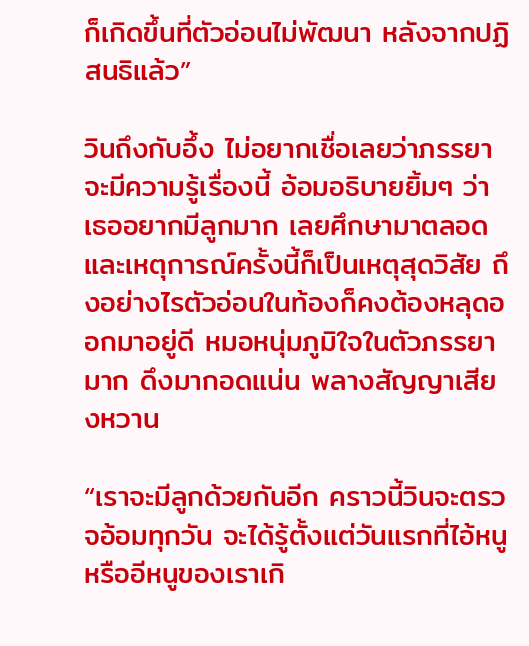ก็เกิดขึ้นที่ตัวอ่อนไม่พัฒนา หลังจากปฏิสนธิแล้ว”

วินถึงกับอึ้ง ไม่อยากเชื่อเลยว่าภรรยาจะมีความรู้เรื่องนี้ อ้อมอธิบายยิ้มๆ ว่าเธออยากมีลูกมาก เลยศึกษามาตลอด และเหตุการณ์ครั้งนี้ก็เป็นเหตุสุดวิสัย ถึงอย่างไรตัวอ่อนในท้องก็คงต้องหลุดออกมาอยู่ดี หมอหนุ่มภูมิใจในตัวภรรยามาก ดึงมากอดแน่น พลางสัญญาเสียงหวาน

“เราจะมีลูกด้วยกันอีก คราวนี้วินจะตรวจอ้อมทุกวัน จะได้รู้ตั้งแต่วันแรกที่ไอ้หนูหรืออีหนูของเราเกิ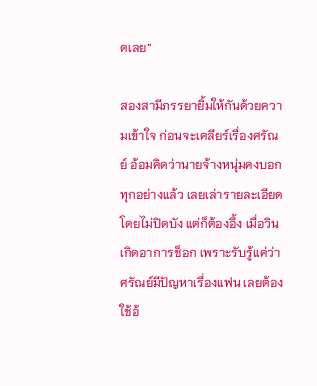ดเลย”

สองสามีภรรยายิ้มให้กันด้วยความเข้าใจ ก่อนจะเคลียร์เรื่องศรัณย์ อ้อมคิดว่านายจ้างหนุ่มคงบอกทุกอย่างแล้ว เลยเล่ารายละเอียดโดยไม่ปิดบัง แต่ก็ต้องอึ้ง เมื่อวินเกิดอาการช็อก เพราะรับรู้แค่ว่าศรัณย์มีปัญหาเรื่องแฟน เลยต้องใช้อ้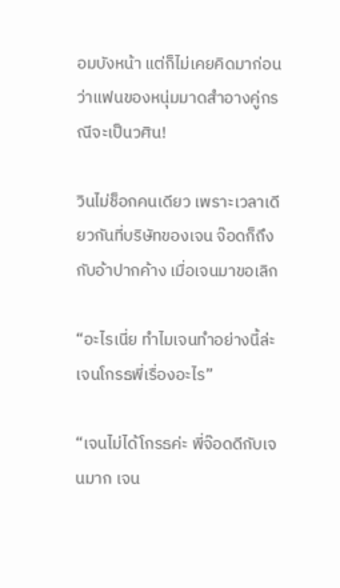อมบังหน้า แต่ก็ไม่เคยคิดมาก่อนว่าแฟนของหนุ่มมาดสำอางคู่กรณีจะเป็นวศิน!

วินไม่ช็อกคนเดียว เพราะเวลาเดียวกันที่บริษัทของเจน จ๊อดก็ถึงกับอ้าปากค้าง เมื่อเจนมาขอเลิก

“อะไรเนี่ย ทำไมเจนทำอย่างนี้ล่ะ เจนโกรธพี่เรื่องอะไร”

“เจนไม่ได้โกรธค่ะ พี่จ๊อดดีกับเจนมาก เจน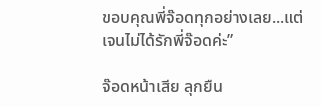ขอบคุณพี่จ๊อดทุกอย่างเลย...แต่เจนไม่ได้รักพี่จ๊อดค่ะ”

จ๊อดหน้าเสีย ลุกยืน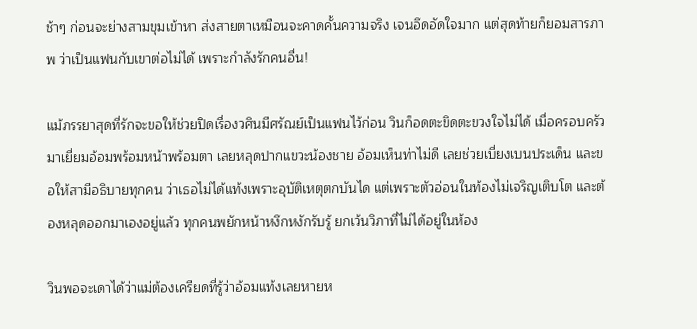ช้าๆ ก่อนจะย่างสามขุมเข้าหา ส่งสายตาเหมือนจะคาดคั้นความจริง เจนอึดอัดใจมาก แต่สุดท้ายก็ยอมสารภาพ ว่าเป็นแฟนกับเขาต่อไม่ได้ เพราะกำลังรักคนอื่น!

แม้ภรรยาสุดที่รักจะขอให้ช่วยปิดเรื่องวศินมีศรัณย์เป็นแฟนไว้ก่อน วินก็อดตะขิดตะขวงใจไม่ได้ เมื่อครอบครัวมาเยี่ยมอ้อมพร้อมหน้าพร้อมตา เลยหลุดปากแขวะน้องชาย อ้อมเห็นท่าไม่ดี เลยช่วยเบี่ยงเบนประเด็น และขอให้สามีอธิบายทุกคน ว่าเธอไม่ได้แท้งเพราะอุบัติเหตุตกบันได แต่เพราะตัวอ่อนในท้องไม่เจริญเติบโต และต้องหลุดออกมาเองอยู่แล้ว ทุกคนพยักหน้าหงึกหงักรับรู้ ยกเว้นวิภาที่ไม่ได้อยู่ในห้อง

วินพอจะเดาได้ว่าแม่ต้องเครียดที่รู้ว่าอ้อมแท้งเลยหายห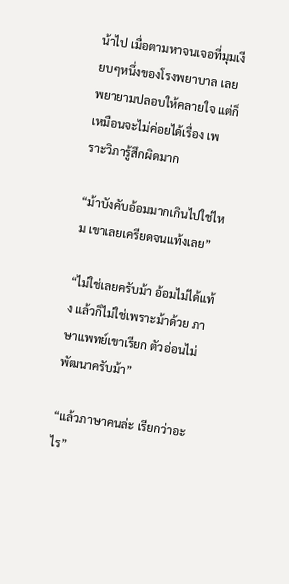น้าไป เมื่อตามหาจนเจอที่มุมเงียบๆหนึ่งของโรงพยาบาล เลยพยายามปลอบให้คลายใจ แต่ก็เหมือนจะไม่ค่อยได้เรื่อง เพราะวิภารู้สึกผิดมาก

“ม้าบังคับอ้อมมากเกินไปใช่ไหม เขาเลยเครียดจนแท้งเลย”

“ไม่ใช่เลยครับม้า อ้อมไม่ได้แท้ง แล้วก็ไม่ใช่เพราะม้าด้วย ภาษาแพทย์เขาเรียก ตัวอ่อนไม่พัฒนาครับม้า”

“แล้วภาษาคนล่ะ เรียกว่าอะไร”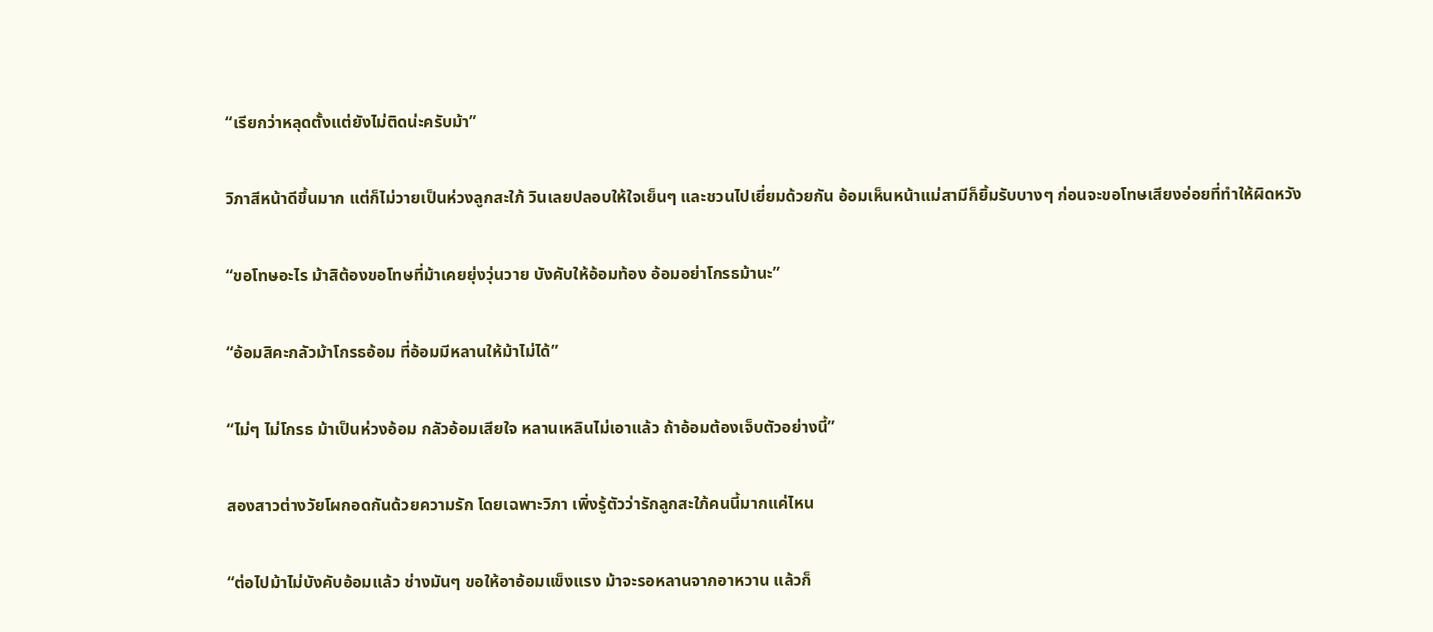“เรียกว่าหลุดตั้งแต่ยังไม่ติดน่ะครับม้า”

วิภาสีหน้าดีขึ้นมาก แต่ก็ไม่วายเป็นห่วงลูกสะใภ้ วินเลยปลอบให้ใจเย็นๆ และชวนไปเยี่ยมด้วยกัน อ้อมเห็นหน้าแม่สามีก็ยิ้มรับบางๆ ก่อนจะขอโทษเสียงอ่อยที่ทำให้ผิดหวัง

“ขอโทษอะไร ม้าสิต้องขอโทษที่ม้าเคยยุ่งวุ่นวาย บังคับให้อ้อมท้อง อ้อมอย่าโกรธม้านะ”

“อ้อมสิคะกลัวม้าโกรธอ้อม ที่อ้อมมีหลานให้ม้าไม่ได้”

“ไม่ๆ ไม่โกรธ ม้าเป็นห่วงอ้อม กลัวอ้อมเสียใจ หลานเหลินไม่เอาแล้ว ถ้าอ้อมต้องเจ็บตัวอย่างนี้”

สองสาวต่างวัยโผกอดกันด้วยความรัก โดยเฉพาะวิภา เพิ่งรู้ตัวว่ารักลูกสะใภ้คนนี้มากแค่ไหน

“ต่อไปม้าไม่บังคับอ้อมแล้ว ช่างมันๆ ขอให้อาอ้อมแข็งแรง ม้าจะรอหลานจากอาหวาน แล้วก็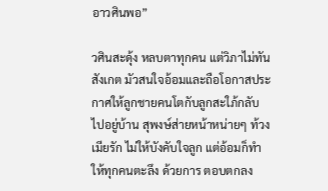อาวศินพอ”

วศินสะดุ้ง หลบตาทุกคน แต่วิภาไม่ทันสังเกต มัวสนใจอ้อมและถือโอกาสประกาศให้ลูกชายคนโตกับลูกสะใภ้กลับไปอยู่บ้าน สุพงษ์ส่ายหน้าหน่ายๆ ท้วงเมียรัก ไม่ให้บังคับใจลูก แต่อ้อมก็ทำให้ทุกคนตะลึง ด้วยการ ตอบตกลง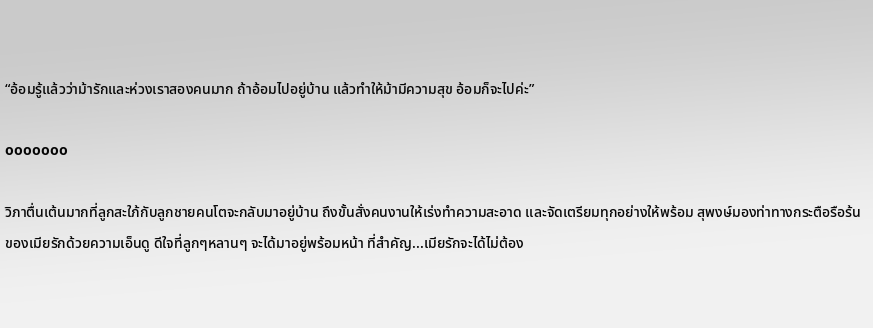“อ้อมรู้แล้วว่าม้ารักและห่วงเราสองคนมาก ถ้าอ้อมไปอยู่บ้าน แล้วทำให้ม้ามีความสุข อ้อมก็จะไปค่ะ”

ooooooo

วิภาตื่นเต้นมากที่ลูกสะใภ้กับลูกชายคนโตจะกลับมาอยู่บ้าน ถึงขั้นสั่งคนงานให้เร่งทำความสะอาด และจัดเตรียมทุกอย่างให้พร้อม สุพงษ์มองท่าทางกระตือรือร้นของเมียรักด้วยความเอ็นดู ดีใจที่ลูกๆหลานๆ จะได้มาอยู่พร้อมหน้า ที่สำคัญ...เมียรักจะได้ไม่ต้อง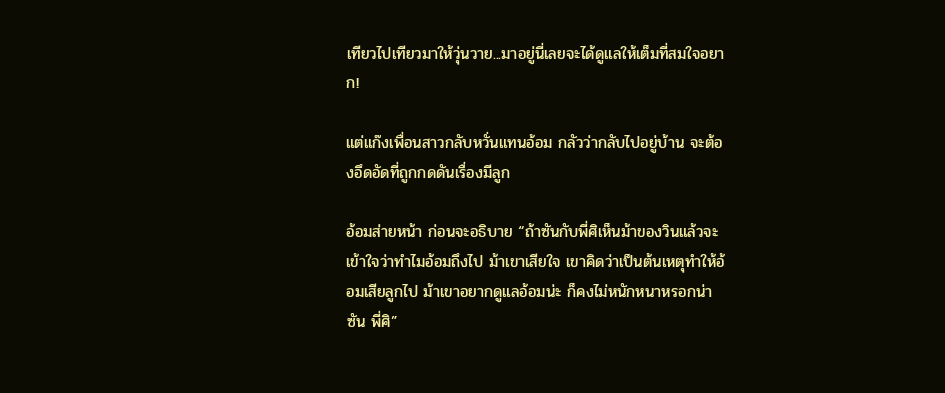เทียวไปเทียวมาให้วุ่นวาย...มาอยู่นี่เลยจะได้ดูแลให้เต็มที่สมใจอยาก!

แต่แก๊งเพื่อนสาวกลับหวั่นแทนอ้อม กลัวว่ากลับไปอยู่บ้าน จะต้องอึดอัดที่ถูกกดดันเรื่องมีลูก

อ้อมส่ายหน้า ก่อนจะอธิบาย “ถ้าซันกับพี่ศิเห็นม้าของวินแล้วจะเข้าใจว่าทำไมอ้อมถึงไป ม้าเขาเสียใจ เขาคิดว่าเป็นต้นเหตุทำให้อ้อมเสียลูกไป ม้าเขาอยากดูแลอ้อมน่ะ ก็คงไม่หนักหนาหรอกน่าซัน พี่ศิ”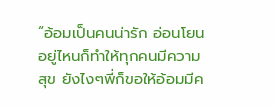“อ้อมเป็นคนน่ารัก อ่อนโยน อยู่ไหนก็ทำให้ทุกคนมีความสุข ยังไงๆพี่ก็ขอให้อ้อมมีค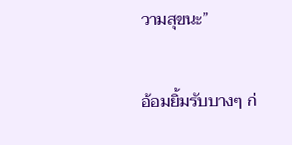วามสุขนะ”

อ้อมยิ้มรับบางๆ ก่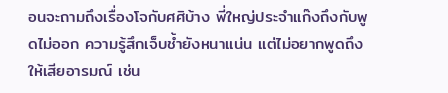อนจะถามถึงเรื่องโจกับศศิบ้าง พี่ใหญ่ประจำแก๊งถึงกับพูดไม่ออก ความรู้สึกเจ็บช้ำยังหนาแน่น แต่ไม่อยากพูดถึงให้เสียอารมณ์ เช่น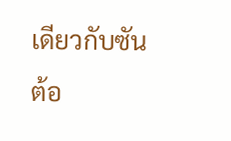เดียวกับซัน ต้อ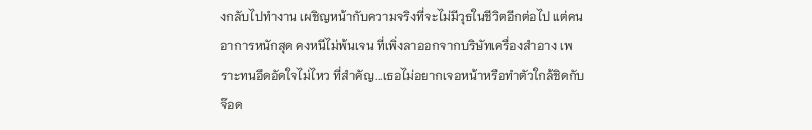งกลับไปทำงาน เผชิญหน้ากับความจริงที่จะไม่มีวุธในชีวิตอีกต่อไป แต่คนอาการหนักสุด คงหนีไม่พ้นเจน ที่เพิ่งลาออกจากบริษัทเครื่องสำอาง เพราะทนอึดอัดใจไม่ไหว ที่สำคัญ...เธอไม่อยากเจอหน้าหรือทำตัวใกล้ชิดกับจ๊อด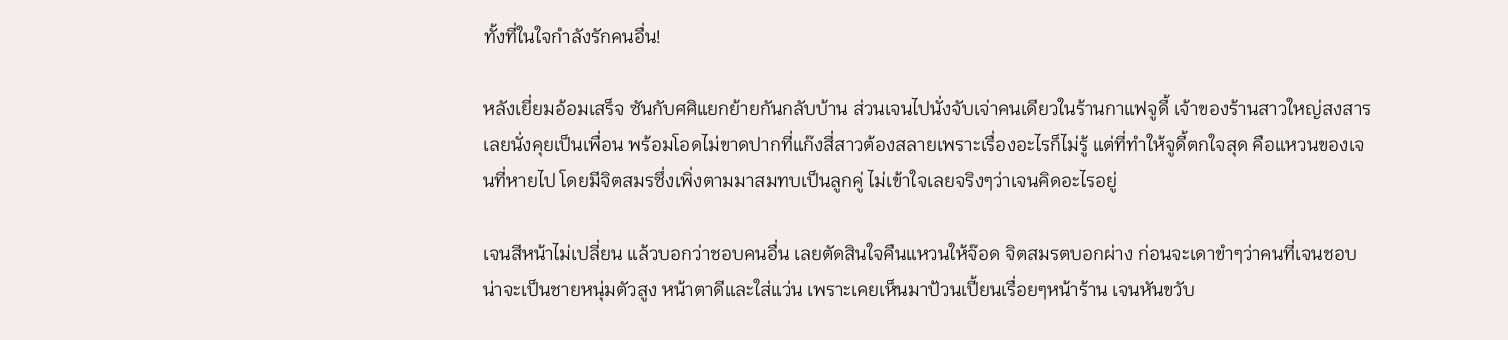ทั้งที่ในใจกำลังรักคนอื่น!

หลังเยี่ยมอ้อมเสร็จ ซันกับศศิแยกย้ายกันกลับบ้าน ส่วนเจนไปนั่งจับเจ่าคนเดียวในร้านกาแฟจูดี้ เจ้าของร้านสาวใหญ่สงสาร เลยนั่งคุยเป็นเพื่อน พร้อมโอดไม่ขาดปากที่แก๊งสี่สาวต้องสลายเพราะเรื่องอะไรก็ไม่รู้ แต่ที่ทำให้จูดี้ตกใจสุด คือแหวนของเจนที่หายไป โดยมีจิตสมรซึ่งเพิ่งตามมาสมทบเป็นลูกคู่ ไม่เข้าใจเลยจริงๆว่าเจนคิดอะไรอยู่

เจนสีหน้าไม่เปลี่ยน แล้วบอกว่าชอบคนอื่น เลยตัดสินใจคืนแหวนให้จ๊อด จิตสมรตบอกผ่าง ก่อนจะเดาขำๆว่าคนที่เจนชอบ น่าจะเป็นชายหนุ่มตัวสูง หน้าตาดีและใส่แว่น เพราะเคยเห็นมาป้วนเปี้ยนเรื่อยๆหน้าร้าน เจนหันขวับ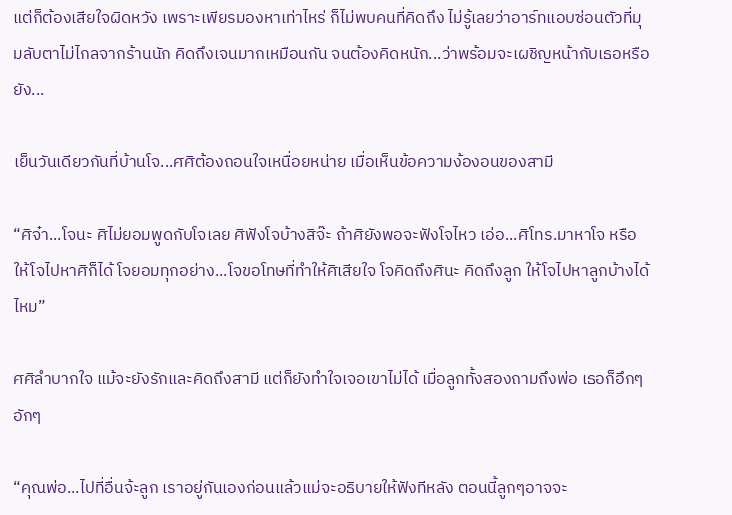แต่ก็ต้องเสียใจผิดหวัง เพราะเพียรมองหาเท่าไหร่ ก็ไม่พบคนที่คิดถึง ไม่รู้เลยว่าอาร์ทแอบซ่อนตัวที่มุมลับตาไม่ไกลจากร้านนัก คิดถึงเจนมากเหมือนกัน จนต้องคิดหนัก...ว่าพร้อมจะเผชิญหน้ากับเธอหรือยัง...

เย็นวันเดียวกันที่บ้านโจ...ศศิต้องถอนใจเหนื่อยหน่าย เมื่อเห็นข้อความง้องอนของสามี

“ศิจ๋า...โจนะ ศิไม่ยอมพูดกับโจเลย ศิฟังโจบ้างสิจ๊ะ ถ้าศิยังพอจะฟังโจไหว เอ่อ...ศิโทร.มาหาโจ หรือให้โจไปหาศิก็ได้ โจยอมทุกอย่าง...โจขอโทษที่ทำให้ศิเสียใจ โจคิดถึงศินะ คิดถึงลูก ให้โจไปหาลูกบ้างได้ไหม”

ศศิลำบากใจ แม้จะยังรักและคิดถึงสามี แต่ก็ยังทำใจเจอเขาไม่ได้ เมื่อลูกทั้งสองถามถึงพ่อ เธอก็อึกๆอักๆ

“คุณพ่อ...ไปที่อื่นจ้ะลูก เราอยู่กันเองก่อนแล้วแม่จะอธิบายให้ฟังทีหลัง ตอนนี้ลูกๆอาจจะ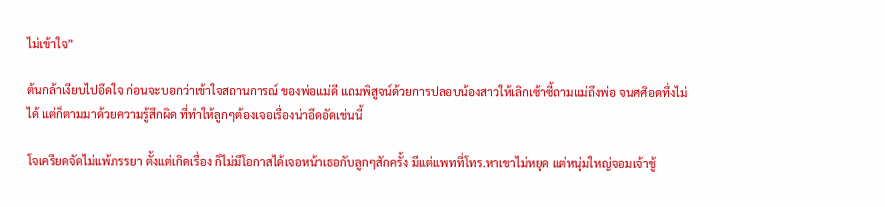ไม่เข้าใจ”

ต้นกล้าเงียบไปอึดใจ ก่อนจะบอกว่าเข้าใจสถานการณ์ ของพ่อแม่ดี แถมพิสูจน์ด้วยการปลอบน้องสาวให้เลิกเซ้าซี้ถามแม่ถึงพ่อ จนศศิอดทึ่งไม่ได้ แต่ก็ตามมาด้วยความรู้สึกผิด ที่ทำให้ลูกๆต้องเจอเรื่องน่าอึดอัดเช่นนี้

โจเครียดจัดไม่แพ้ภรรยา ตั้งแต่เกิดเรื่อง ก็ไม่มีโอกาสได้เจอหน้าเธอกับลูกๆสักครั้ง มีแต่แพทที่โทร.หาเขาไม่หยุด แต่หนุ่มใหญ่จอมเจ้าชู้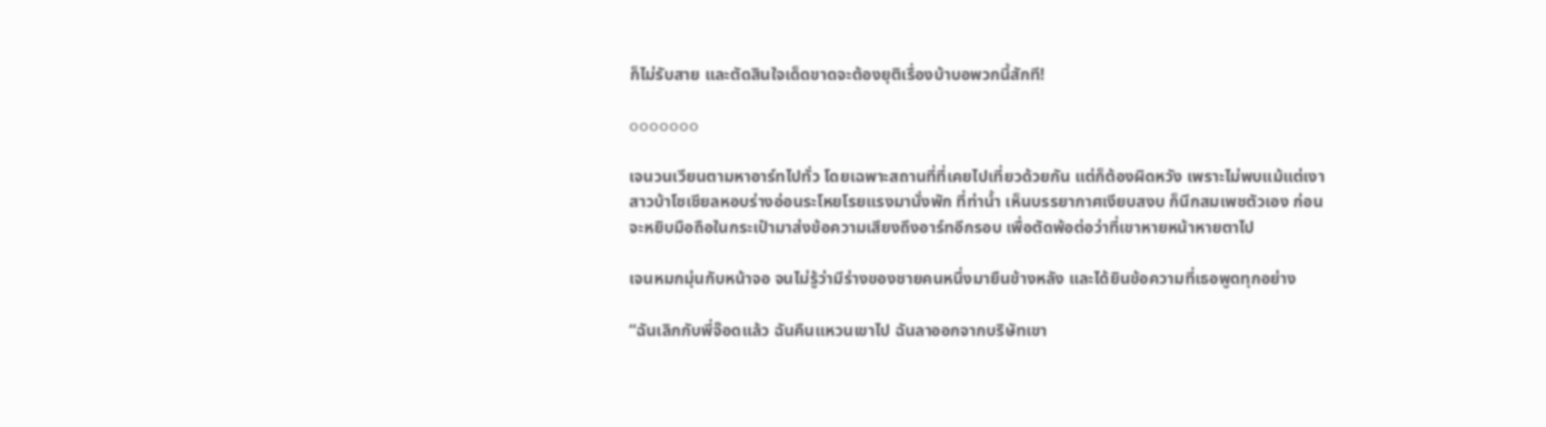ก็ไม่รับสาย และตัดสินใจเด็ดขาดจะต้องยุติเรื่องบ้าบอพวกนี้สักที!

ooooooo

เจนวนเวียนตามหาอาร์ทไปทั่ว โดยเฉพาะสถานที่ที่เคยไปเที่ยวด้วยกัน แต่ก็ต้องผิดหวัง เพราะไม่พบแม้แต่เงา สาวบ้าโซเชียลหอบร่างอ่อนระโหยโรยแรงมานั่งพัก ที่ท่าน้ำ เห็นบรรยากาศเงียบสงบ ก็นึกสมเพชตัวเอง ก่อนจะหยิบมือถือในกระเป๋ามาส่งข้อความเสียงถึงอาร์ทอีกรอบ เพื่อตัดพ้อต่อว่าที่เขาหายหน้าหายตาไป

เจนหมกมุ่นกับหน้าจอ จนไม่รู้ว่ามีร่างของชายคนหนึ่งมายืนข้างหลัง และได้ยินข้อความที่เธอพูดทุกอย่าง

“ฉันเลิกกับพี่จ๊อดแล้ว ฉันคืนแหวนเขาไป ฉันลาออกจากบริษัทเขา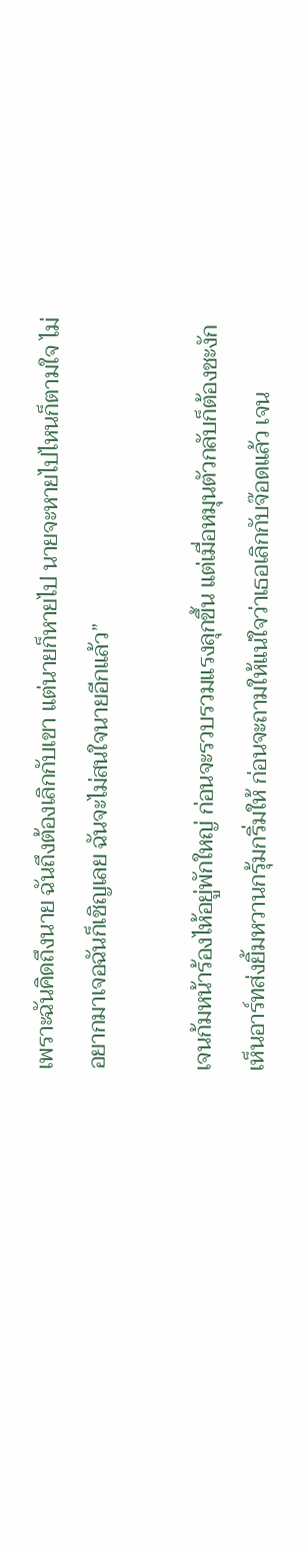เพราะฉันคิดถึงนาย ฉันถึงต้องเลิกกับเขา แต่นายก็หายไป นายจะหายไปไหนก็ตามใจ ไม่อยากมาเจอฉันก็เชิญเลย ฉันจะไม่สนใจนายอีกแล้ว”

เจนก้มหน้าร้องไห้อยู่พักใหญ่ ก่อนจะรวบรวมแรงลุกขึ้น แต่เมื่อหมุนตัวกลับก็ต้องชะงัก เห็นอาร์ทส่งยิ้มหวานกรุ้มกริ่มให้ ก่อนจะถามให้แน่ใจว่าเธอเลิกกับจ๊อดแล้ว เจน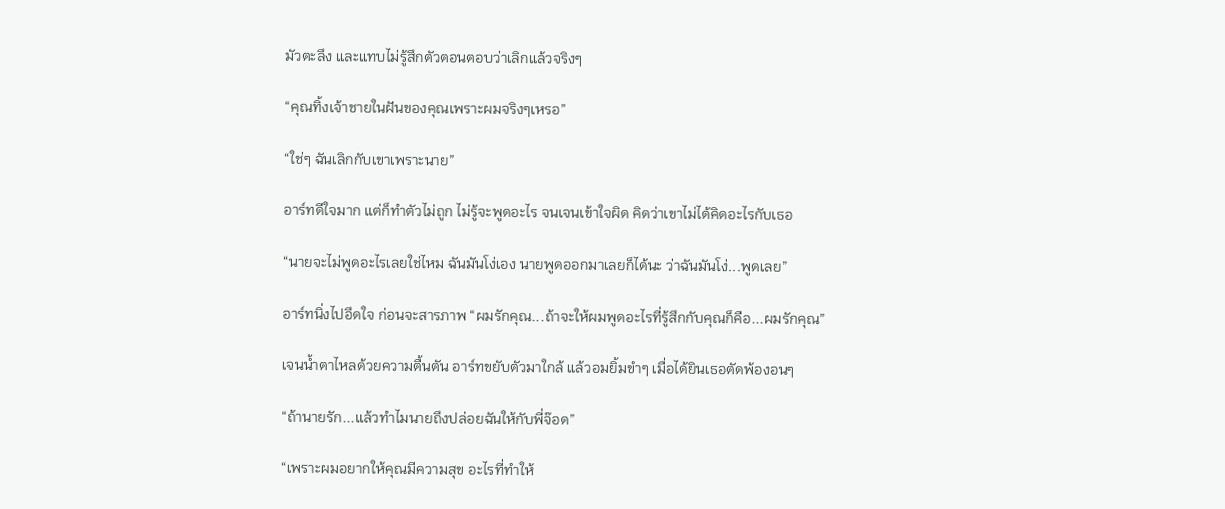มัวตะลึง และแทบไม่รู้สึกตัวตอนตอบว่าเลิกแล้วจริงๆ

“คุณทิ้งเจ้าชายในฝันของคุณเพราะผมจริงๆเหรอ”

“ใช่ๆ ฉันเลิกกับเขาเพราะนาย”

อาร์ทดีใจมาก แต่ก็ทำตัวไม่ถูก ไม่รู้จะพูดอะไร จนเจนเข้าใจผิด คิดว่าเขาไม่ได้คิดอะไรกับเธอ

“นายจะไม่พูดอะไรเลยใช่ไหม ฉันมันโง่เอง นายพูดออกมาเลยก็ได้นะ ว่าฉันมันโง่...พูดเลย”

อาร์ทนิ่งไปอึดใจ ก่อนจะสารภาพ “ผมรักคุณ...ถ้าจะให้ผมพูดอะไรที่รู้สึกกับคุณก็คือ...ผมรักคุณ”

เจนน้ำตาไหลด้วยความตื้นตัน อาร์ทขยับตัวมาใกล้ แล้วอมยิ้มขำๆ เมื่อได้ยินเธอตัดพ้องอนๆ

“ถ้านายรัก...แล้วทำไมนายถึงปล่อยฉันให้กับพี่จ๊อด”

“เพราะผมอยากให้คุณมีความสุข อะไรที่ทำให้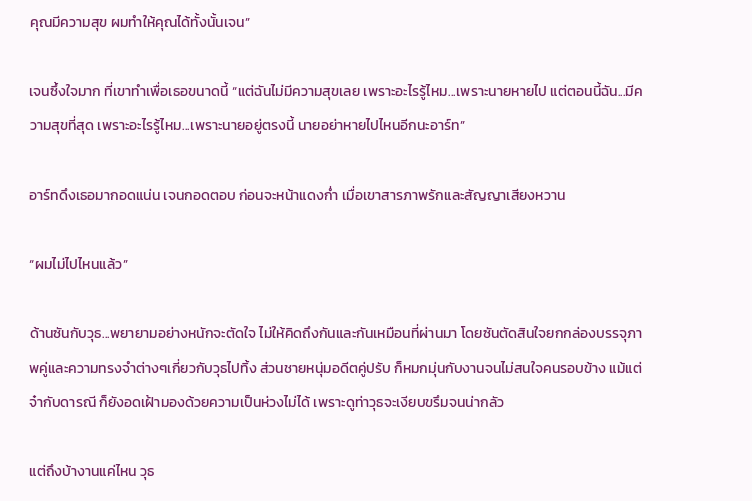คุณมีความสุข ผมทำให้คุณได้ทั้งนั้นเจน”

เจนซึ้งใจมาก ที่เขาทำเพื่อเธอขนาดนี้ “แต่ฉันไม่มีความสุขเลย เพราะอะไรรู้ไหม...เพราะนายหายไป แต่ตอนนี้ฉัน...มีความสุขที่สุด เพราะอะไรรู้ไหม...เพราะนายอยู่ตรงนี้ นายอย่าหายไปไหนอีกนะอาร์ท”

อาร์ทดึงเธอมากอดแน่น เจนกอดตอบ ก่อนจะหน้าแดงก่ำ เมื่อเขาสารภาพรักและสัญญาเสียงหวาน

“ผมไม่ไปไหนแล้ว”

ด้านซันกับวุธ...พยายามอย่างหนักจะตัดใจ ไม่ให้คิดถึงกันและกันเหมือนที่ผ่านมา โดยซันตัดสินใจยกกล่องบรรจุภาพคู่และความทรงจำต่างๆเกี่ยวกับวุธไปทิ้ง ส่วนชายหนุ่มอดีตคู่ปรับ ก็หมกมุ่นกับงานจนไม่สนใจคนรอบข้าง แม้แต่จ๋ากับดารณี ก็ยังอดเฝ้ามองด้วยความเป็นห่วงไม่ได้ เพราะดูท่าวุธจะเงียบขรึมจนน่ากลัว

แต่ถึงบ้างานแค่ไหน วุธ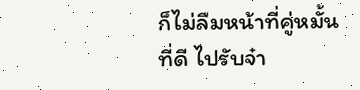ก็ไม่ลืมหน้าที่คู่หมั้นที่ดี ไปรับจ๋า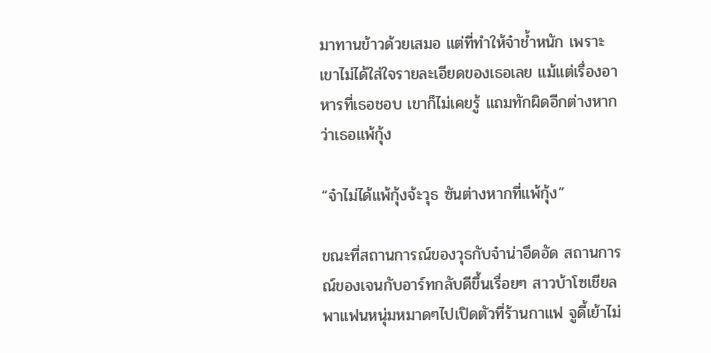มาทานข้าวด้วยเสมอ แต่ที่ทำให้จ๋าช้ำหนัก เพราะเขาไม่ได้ใส่ใจรายละเอียดของเธอเลย แม้แต่เรื่องอาหารที่เธอชอบ เขาก็ไม่เคยรู้ แถมทักผิดอีกต่างหากว่าเธอแพ้กุ้ง

“จ๋าไม่ได้แพ้กุ้งจ้ะวุธ ซันต่างหากที่แพ้กุ้ง”

ขณะที่สถานการณ์ของวุธกับจ๋าน่าอึดอัด สถานการณ์ของเจนกับอาร์ทกลับดีขึ้นเรื่อยๆ สาวบ้าโซเชียลพาแฟนหนุ่มหมาดๆไปเปิดตัวที่ร้านกาแฟ จูดี้เย้าไม่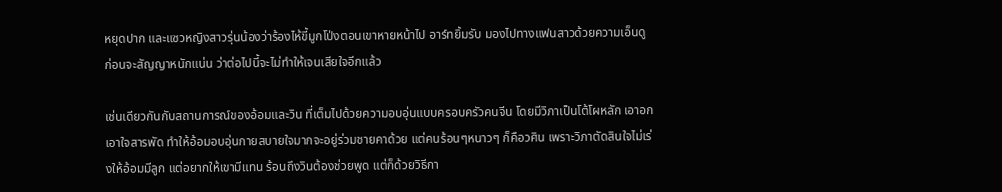หยุดปาก และแซวหญิงสาวรุ่นน้องว่าร้องไห้ขี้มูกโป่งตอนเขาหายหน้าไป อาร์ทยิ้มรับ มองไปทางแฟนสาวด้วยความเอ็นดู ก่อนจะสัญญาหนักแน่น ว่าต่อไปนี้จะไม่ทำให้เจนเสียใจอีกแล้ว

เช่นเดียวกันกับสถานการณ์ของอ้อมและวิน ที่เต็มไปด้วยความอบอุ่นแบบครอบครัวคนจีน โดยมีวิภาเป็นโต้โผหลัก เอาอกเอาใจสารพัด ทำให้อ้อมอบอุ่นกายสบายใจมากจะอยู่ร่วมชายคาด้วย แต่คนร้อนๆหนาวๆ ก็คือวศิน เพราะวิภาตัดสินใจไม่เร่งให้อ้อมมีลูก แต่อยากให้เขามีแทน ร้อนถึงวินต้องช่วยพูด แต่ก็ด้วยวิธีกา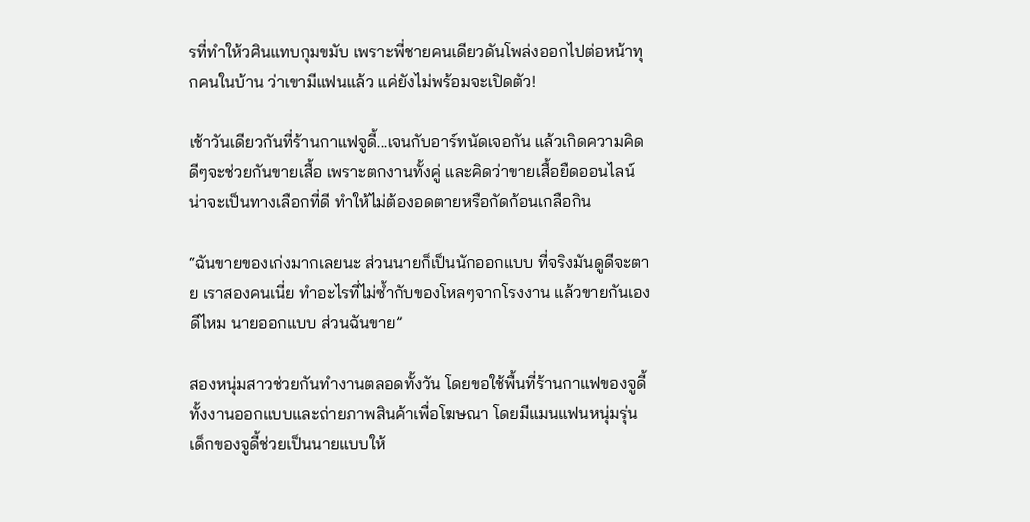รที่ทำให้วศินแทบกุมขมับ เพราะพี่ชายคนเดียวดันโพล่งออกไปต่อหน้าทุกคนในบ้าน ว่าเขามีแฟนแล้ว แค่ยังไม่พร้อมจะเปิดตัว!

เช้าวันเดียวกันที่ร้านกาแฟจูดี้...เจนกับอาร์ทนัดเจอกัน แล้วเกิดความคิดดีๆจะช่วยกันขายเสื้อ เพราะตกงานทั้งคู่ และคิดว่าขายเสื้อยืดออนไลน์น่าจะเป็นทางเลือกที่ดี ทำให้ไม่ต้องอดตายหรือกัดก้อนเกลือกิน

“ฉันขายของเก่งมากเลยนะ ส่วนนายก็เป็นนักออกแบบ ที่จริงมันดูดีจะตาย เราสองคนเนี่ย ทำอะไรที่ไม่ซ้ำกับของโหลๆจากโรงงาน แล้วขายกันเองดีไหม นายออกแบบ ส่วนฉันขาย”

สองหนุ่มสาวช่วยกันทำงานตลอดทั้งวัน โดยขอใช้พื้นที่ร้านกาแฟของจูดี้ ทั้งงานออกแบบและถ่ายภาพสินค้าเพื่อโฆษณา โดยมีแมนแฟนหนุ่มรุ่นเด็กของจูดี้ช่วยเป็นนายแบบให้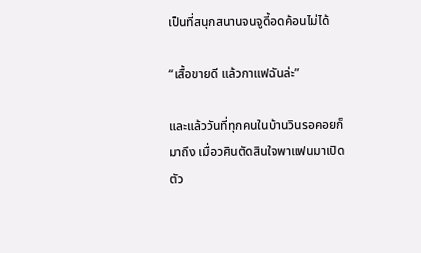เป็นที่สนุกสนานจนจูดี้อดค้อนไม่ได้

“เสื้อขายดี แล้วกาแฟฉันล่ะ”

และแล้ววันที่ทุกคนในบ้านวินรอคอยก็มาถึง เมื่อวศินตัดสินใจพาแฟนมาเปิดตัว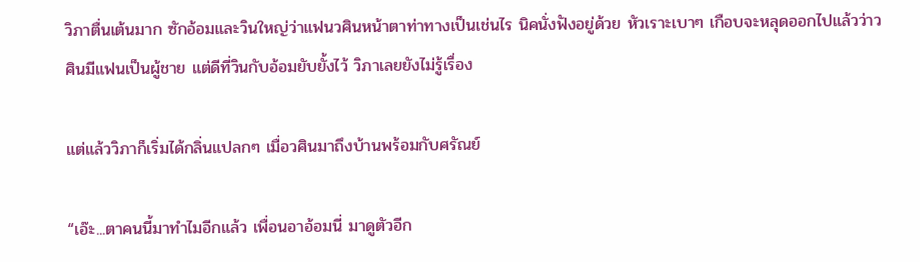วิภาตื่นเต้นมาก ซักอ้อมและวินใหญ่ว่าแฟนวศินหน้าตาท่าทางเป็นเช่นไร นิคนั่งฟังอยู่ด้วย หัวเราะเบาๆ เกือบจะหลุดออกไปแล้วว่าวศินมีแฟนเป็นผู้ชาย แต่ดีที่วินกับอ้อมยับยั้งไว้ วิภาเลยยังไม่รู้เรื่อง

แต่แล้ววิภาก็เริ่มได้กลิ่นแปลกๆ เมื่อวศินมาถึงบ้านพร้อมกับศรัณย์

“เอ๊ะ...ตาคนนี้มาทำไมอีกแล้ว เพื่อนอาอ้อมนี่ มาดูตัวอีก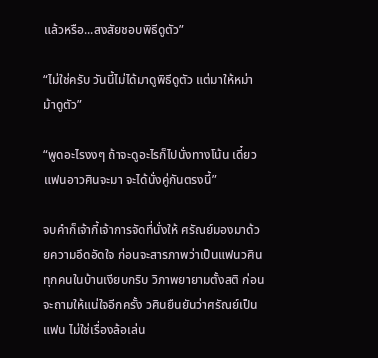แล้วหรือ...สงสัยชอบพิธีดูตัว”

“ไม่ใช่ครับ วันนี้ไม่ได้มาดูพิธีดูตัว แต่มาให้หม่าม้าดูตัว”

“พูดอะไรงงๆ ถ้าจะดูอะไรก็ไปนั่งทางโน้น เดี๋ยวแฟนอาวศินจะมา จะได้นั่งคู่กันตรงนี้”

จบคำก็เจ้ากี้เจ้าการจัดที่นั่งให้ ศรัณย์มองมาด้วยความอึดอัดใจ ก่อนจะสารภาพว่าเป็นแฟนวศิน ทุกคนในบ้านเงียบกริบ วิภาพยายามตั้งสติ ก่อนจะถามให้แน่ใจอีกครั้ง วศินยืนยันว่าศรัณย์เป็นแฟน ไม่ใช่เรื่องล้อเล่น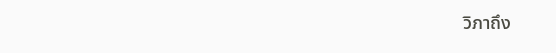วิภาถึง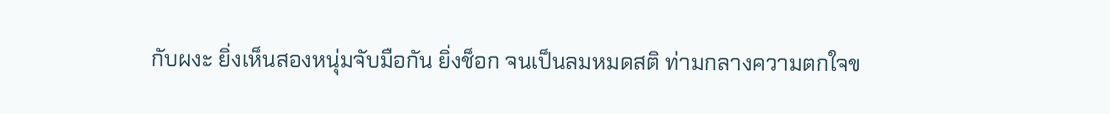กับผงะ ยิ่งเห็นสองหนุ่มจับมือกัน ยิ่งช็อก จนเป็นลมหมดสติ ท่ามกลางความตกใจข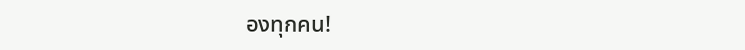องทุกคน!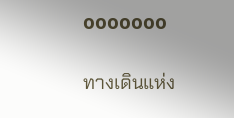ooooooo

ทางเดินแห่ง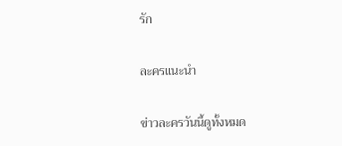รัก

ละครแนะนำ

ข่าวละครวันนี้ดูทั้งหมด